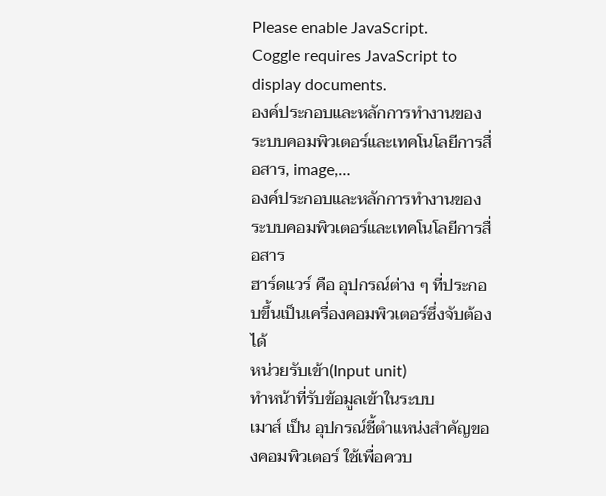Please enable JavaScript.
Coggle requires JavaScript to display documents.
องค์ประกอบและหลักการทำงานของระบบคอมพิวเตอร์และเทคโนโลยีการสื่อสาร, image,…
องค์ประกอบและหลักการทำงานของระบบคอมพิวเตอร์และเทคโนโลยีการสื่อสาร
ฮาร์ดแวร์ คือ อุปกรณ์ต่าง ๆ ที่ประกอบขึ้นเป็นเครื่องคอมพิวเตอร์ซึ่งจับต้องได้
หน่วยรับเข้า(Input unit)
ทําหน้าที่รับข้อมูลเข้าในระบบ
เมาส์ เป็น อุปกรณ์ชี้ตำแหน่งสำคัญของคอมพิวเตอร์ ใช้เพื่อควบ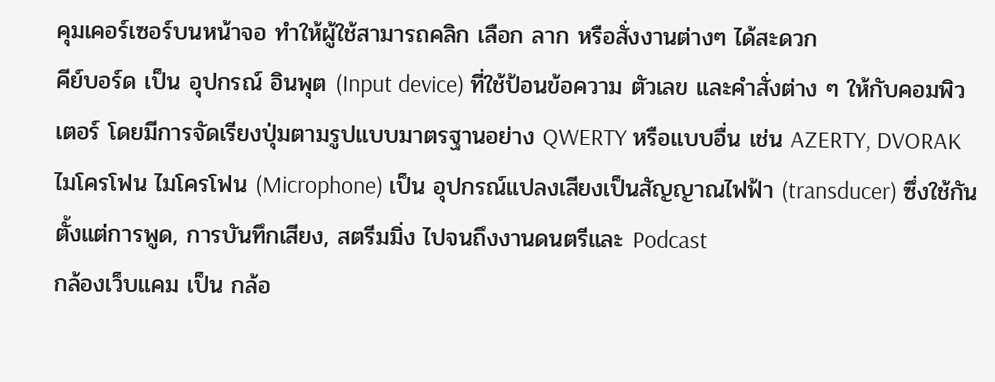คุมเคอร์เซอร์บนหน้าจอ ทำให้ผู้ใช้สามารถคลิก เลือก ลาก หรือสั่งงานต่างๆ ได้สะดวก
คีย์บอร์ด เป็น อุปกรณ์ อินพุต (Input device) ที่ใช้ป้อนข้อความ ตัวเลข และคำสั่งต่าง ๆ ให้กับคอมพิวเตอร์ โดยมีการจัดเรียงปุ่มตามรูปแบบมาตรฐานอย่าง QWERTY หรือแบบอื่น เช่น AZERTY, DVORAK
ไมโครโฟน ไมโครโฟน (Microphone) เป็น อุปกรณ์แปลงเสียงเป็นสัญญาณไฟฟ้า (transducer) ซึ่งใช้กันตั้งแต่การพูด, การบันทึกเสียง, สตรีมมิ่ง ไปจนถึงงานดนตรีและ Podcast
กล้องเว็บแคม เป็น กล้อ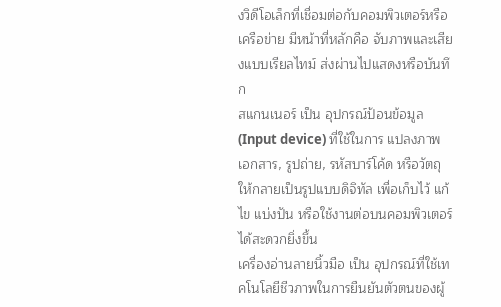งวิดีโอเล็กที่เชื่อมต่อกับคอมพิวเตอร์หรือเครือข่าย มีหน้าที่หลักคือ จับภาพและเสียงแบบเรียลไทม์ ส่งผ่านไปแสดงหรือบันทึก
สแกนเนอร์ เป็น อุปกรณ์ป้อนข้อมูล (Input device) ที่ใช้ในการ แปลงภาพเอกสาร, รูปถ่าย, รหัสบาร์โค้ด หรือวัตถุ ให้กลายเป็นรูปแบบดิจิทัล เพื่อเก็บไว้ แก้ไข แบ่งปัน หรือใช้งานต่อบนคอมพิวเตอร์ได้สะดวกยิ่งขึ้น
เครื่องอ่านลายนิ้วมือ เป็น อุปกรณ์ที่ใช้เทคโนโลยีชีวภาพในการยืนยันตัวตนของผู้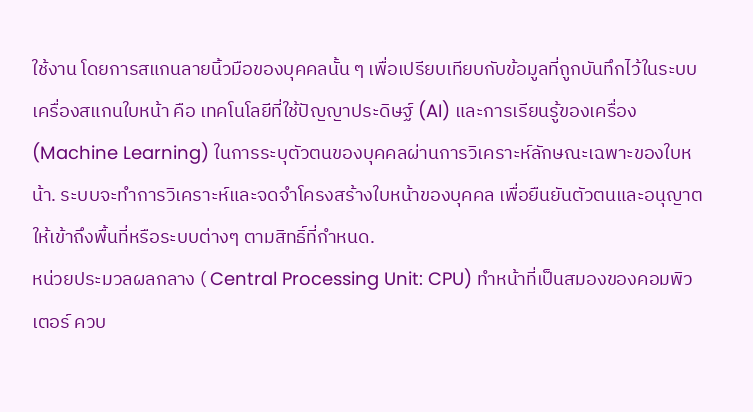ใช้งาน โดยการสแกนลายนิ้วมือของบุคคลนั้น ๆ เพื่อเปรียบเทียบกับข้อมูลที่ถูกบันทึกไว้ในระบบ
เครื่องสแกนใบหน้า คือ เทคโนโลยีที่ใช้ปัญญาประดิษฐ์ (AI) และการเรียนรู้ของเครื่อง (Machine Learning) ในการระบุตัวตนของบุคคลผ่านการวิเคราะห์ลักษณะเฉพาะของใบหน้า. ระบบจะทำการวิเคราะห์และจดจำโครงสร้างใบหน้าของบุคคล เพื่อยืนยันตัวตนและอนุญาตให้เข้าถึงพื้นที่หรือระบบต่างๆ ตามสิทธิ์ที่กำหนด.
หน่วยประมวลผลกลาง ( Central Processing Unit: CPU) ทําหน้าที่เป็นสมองของคอมพิวเตอร์ ควบ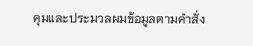คุมและประมวลผมข้อมูลตามคําสั่ง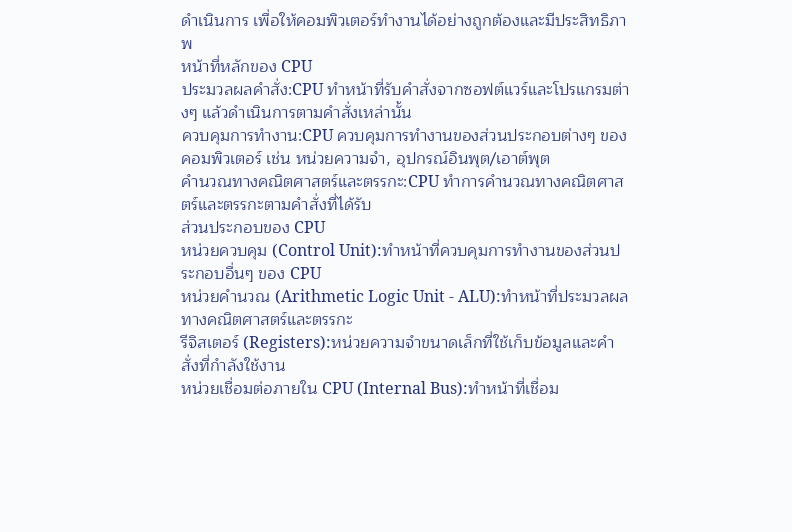ดําเนินการ เพื่อให้คอมพิวเตอร์ทํางานได้อย่างถูกต้องและมีประสิทธิภาพ
หน้าที่หลักของ CPU
ประมวลผลคำสั่ง:CPU ทำหน้าที่รับคำสั่งจากซอฟต์แวร์และโปรแกรมต่างๆ แล้วดำเนินการตามคำสั่งเหล่านั้น
ควบคุมการทำงาน:CPU ควบคุมการทำงานของส่วนประกอบต่างๆ ของคอมพิวเตอร์ เช่น หน่วยความจำ, อุปกรณ์อินพุต/เอาต์พุต
คำนวณทางคณิตศาสตร์และตรรกะ:CPU ทำการคำนวณทางคณิตศาสตร์และตรรกะตามคำสั่งที่ได้รับ
ส่วนประกอบของ CPU
หน่วยควบคุม (Control Unit):ทำหน้าที่ควบคุมการทำงานของส่วนประกอบอื่นๆ ของ CPU
หน่วยคำนวณ (Arithmetic Logic Unit - ALU):ทำหน้าที่ประมวลผลทางคณิตศาสตร์และตรรกะ
รีจิสเตอร์ (Registers):หน่วยความจำขนาดเล็กที่ใช้เก็บข้อมูลและคำสั่งที่กำลังใช้งาน
หน่วยเชื่อมต่อภายใน CPU (Internal Bus):ทำหน้าที่เชื่อม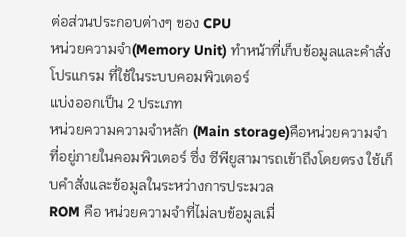ต่อส่วนประกอบต่างๆ ของ CPU
หน่วยความจํา(Memory Unit) ทําหน้าที่เก็บข้อมูลและคำสั่งโปรแกรม ที่ใช้ในระบบคอมพิวเตอร์
แบ่งออกเป็น 2 ประเภท
หน่วยความความจําหลัก (Main storage)คือหน่วยความจำที่อยู่ภายในคอมพิวเตอร์ ซึ่ง ซีพียูสามารถเข้าถึงโดยตรง ใช้เก็บคำสั่งและข้อมูลในระหว่างการประมวล
ROM คือ หน่วยความจำที่ไม่ลบข้อมูลเมื่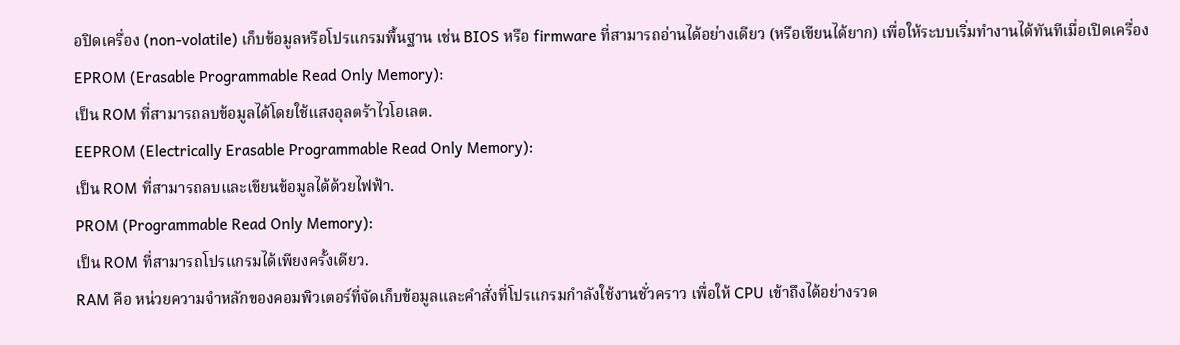อปิดเครื่อง (non‑volatile) เก็บข้อมูลหรือโปรแกรมพื้นฐาน เช่น BIOS หรือ firmware ที่สามารถอ่านได้อย่างเดียว (หรือเขียนได้ยาก) เพื่อให้ระบบเริ่มทำงานได้ทันทีเมื่อเปิดเครื่อง
EPROM (Erasable Programmable Read Only Memory):
เป็น ROM ที่สามารถลบข้อมูลได้โดยใช้แสงอุลตร้าไวโอเลต.
EEPROM (Electrically Erasable Programmable Read Only Memory):
เป็น ROM ที่สามารถลบและเขียนข้อมูลได้ด้วยไฟฟ้า.
PROM (Programmable Read Only Memory):
เป็น ROM ที่สามารถโปรแกรมได้เพียงครั้งเดียว.
RAM คือ หน่วยความจำหลักของคอมพิวเตอร์ที่จัดเก็บข้อมูลและคำสั่งที่โปรแกรมกำลังใช้งานชั่วคราว เพื่อให้ CPU เข้าถึงได้อย่างรวด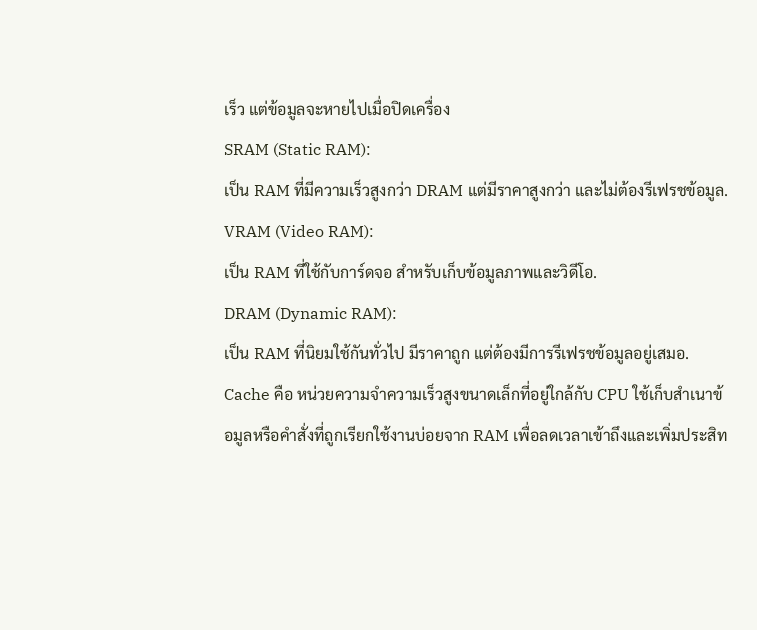เร็ว แต่ข้อมูลจะหายไปเมื่อปิดเครื่อง
SRAM (Static RAM):
เป็น RAM ที่มีความเร็วสูงกว่า DRAM แต่มีราคาสูงกว่า และไม่ต้องรีเฟรชข้อมูล.
VRAM (Video RAM):
เป็น RAM ที่ใช้กับการ์ดจอ สำหรับเก็บข้อมูลภาพและวิดีโอ.
DRAM (Dynamic RAM):
เป็น RAM ที่นิยมใช้กันทั่วไป มีราคาถูก แต่ต้องมีการรีเฟรชข้อมูลอยู่เสมอ.
Cache คือ หน่วยความจำความเร็วสูงขนาดเล็กที่อยู่ใกล้กับ CPU ใช้เก็บสำเนาข้อมูลหรือคำสั่งที่ถูกเรียกใช้งานบ่อยจาก RAM เพื่อลดเวลาเข้าถึงและเพิ่มประสิท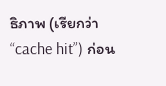ธิภาพ (เรียกว่า “cache hit”) ก่อน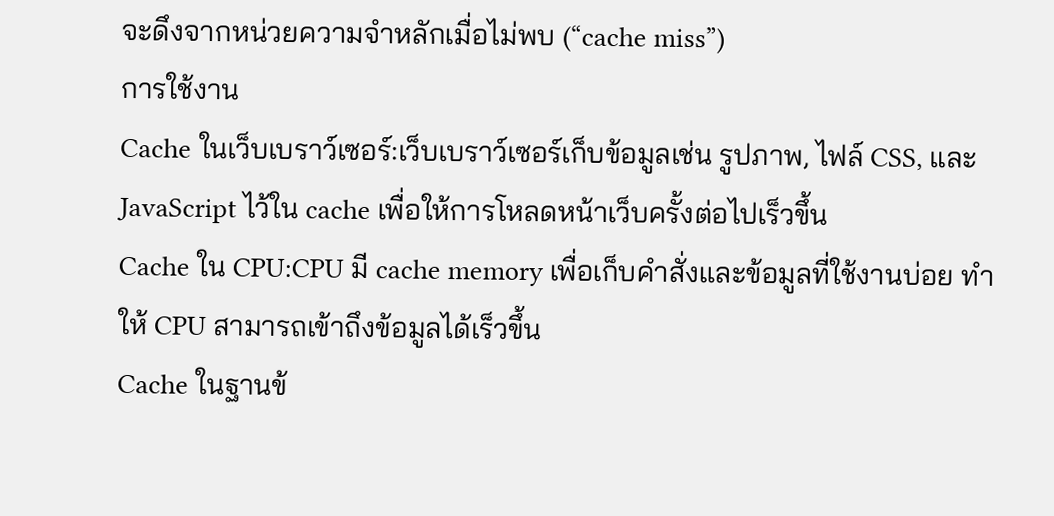จะดึงจากหน่วยความจำหลักเมื่อไม่พบ (“cache miss”)
การใช้งาน
Cache ในเว็บเบราว์เซอร์:เว็บเบราว์เซอร์เก็บข้อมูลเช่น รูปภาพ, ไฟล์ CSS, และ JavaScript ไว้ใน cache เพื่อให้การโหลดหน้าเว็บครั้งต่อไปเร็วขึ้น
Cache ใน CPU:CPU มี cache memory เพื่อเก็บคำสั่งและข้อมูลที่ใช้งานบ่อย ทำให้ CPU สามารถเข้าถึงข้อมูลได้เร็วขึ้น
Cache ในฐานข้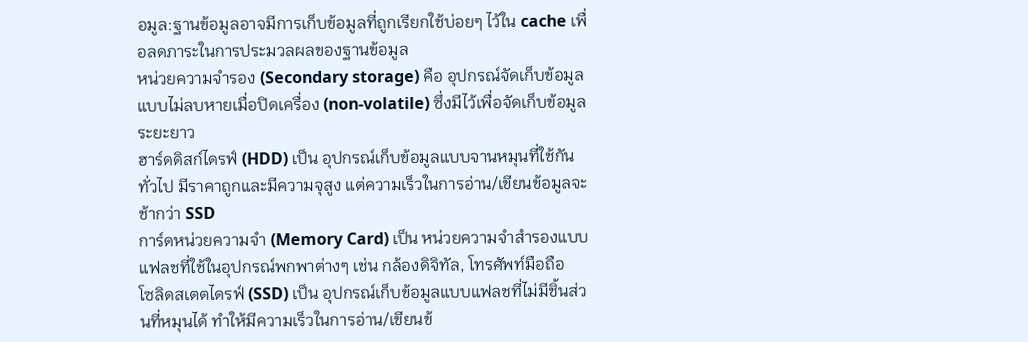อมูล:ฐานข้อมูลอาจมีการเก็บข้อมูลที่ถูกเรียกใช้บ่อยๆ ไว้ใน cache เพื่อลดภาระในการประมวลผลของฐานข้อมูล
หน่วยความจำรอง (Secondary storage) คือ อุปกรณ์จัดเก็บข้อมูลแบบไม่ลบหายเมื่อปิดเครื่อง (non‑volatile) ซึ่งมีไว้เพื่อจัดเก็บข้อมูลระยะยาว
ฮาร์ดดิสก์ไดรฟ์ (HDD) เป็น อุปกรณ์เก็บข้อมูลแบบจานหมุนที่ใช้กันทั่วไป มีราคาถูกและมีความจุสูง แต่ความเร็วในการอ่าน/เขียนข้อมูลจะช้ากว่า SSD
การ์ดหน่วยความจำ (Memory Card) เป็น หน่วยความจำสำรองแบบแฟลชที่ใช้ในอุปกรณ์พกพาต่างๆ เช่น กล้องดิจิทัล, โทรศัพท์มือถือ
โซลิดสเตตไดรฟ์ (SSD) เป็น อุปกรณ์เก็บข้อมูลแบบแฟลชที่ไม่มีชิ้นส่วนที่หมุนได้ ทำให้มีความเร็วในการอ่าน/เขียนข้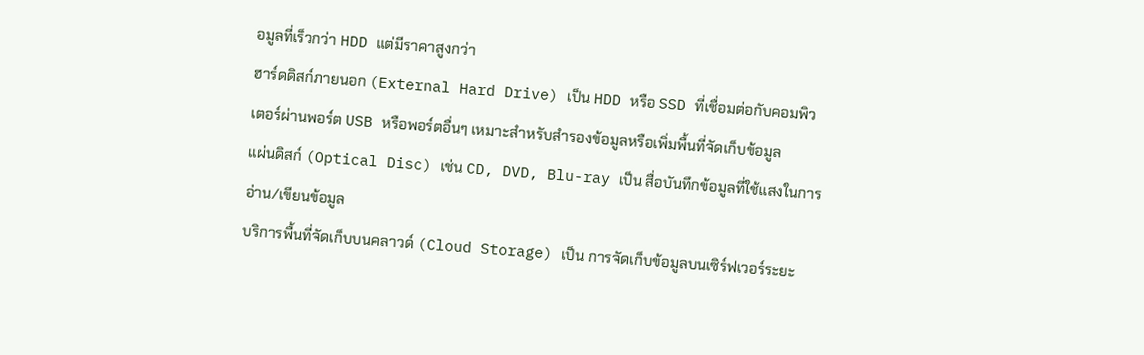อมูลที่เร็วกว่า HDD แต่มีราคาสูงกว่า
ฮาร์ดดิสก์ภายนอก (External Hard Drive) เป็น HDD หรือ SSD ที่เชื่อมต่อกับคอมพิวเตอร์ผ่านพอร์ต USB หรือพอร์ตอื่นๆ เหมาะสำหรับสำรองข้อมูลหรือเพิ่มพื้นที่จัดเก็บข้อมูล
แผ่นดิสก์ (Optical Disc) เช่น CD, DVD, Blu-ray เป็น สื่อบันทึกข้อมูลที่ใช้แสงในการอ่าน/เขียนข้อมูล
บริการพื้นที่จัดเก็บบนคลาวด์ (Cloud Storage) เป็น การจัดเก็บข้อมูลบนเซิร์ฟเวอร์ระยะ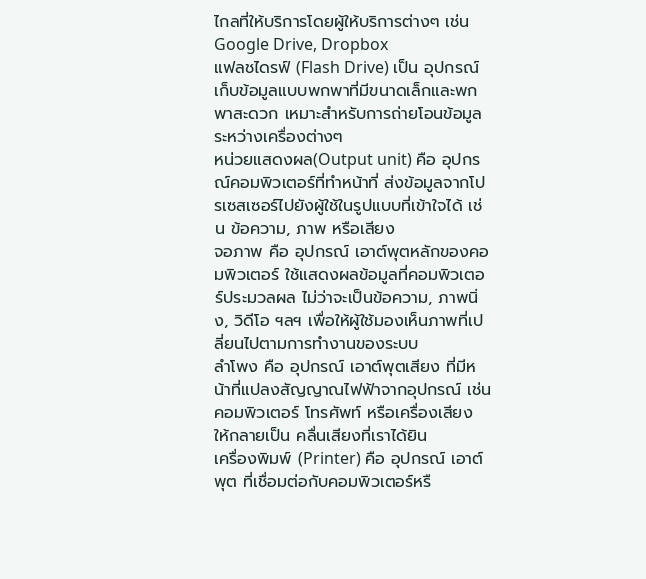ไกลที่ให้บริการโดยผู้ให้บริการต่างๆ เช่น Google Drive, Dropbox
แฟลชไดรฟ์ (Flash Drive) เป็น อุปกรณ์เก็บข้อมูลแบบพกพาที่มีขนาดเล็กและพกพาสะดวก เหมาะสำหรับการถ่ายโอนข้อมูลระหว่างเครื่องต่างๆ
หน่วยแสดงผล(Output unit) คือ อุปกรณ์คอมพิวเตอร์ที่ทำหน้าที่ ส่งข้อมูลจากโปรเซสเซอร์ไปยังผู้ใช้ในรูปแบบที่เข้าใจได้ เช่น ข้อความ, ภาพ หรือเสียง
จอภาพ คือ อุปกรณ์ เอาต์พุตหลักของคอมพิวเตอร์ ใช้แสดงผลข้อมูลที่คอมพิวเตอร์ประมวลผล ไม่ว่าจะเป็นข้อความ, ภาพนิ่ง, วิดีโอ ฯลฯ เพื่อให้ผู้ใช้มองเห็นภาพที่เปลี่ยนไปตามการทำงานของระบบ
ลําโพง คือ อุปกรณ์ เอาต์พุตเสียง ที่มีหน้าที่แปลงสัญญาณไฟฟ้าจากอุปกรณ์ เช่น คอมพิวเตอร์ โทรศัพท์ หรือเครื่องเสียง ให้กลายเป็น คลื่นเสียงที่เราได้ยิน
เครื่องพิมพ์ (Printer) คือ อุปกรณ์ เอาต์พุต ที่เชื่อมต่อกับคอมพิวเตอร์หรื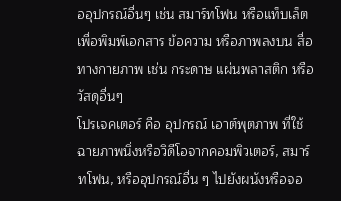ออุปกรณ์อื่นๆ เช่น สมาร์ทโฟน หรือแท็บเล็ต เพื่อพิมพ์เอกสาร ข้อความ หรือภาพลงบน สื่อทางกายภาพ เช่น กระดาษ แผ่นพลาสติก หรือวัสดุอื่นๆ
โปรเจคเตอร์ คือ อุปกรณ์ เอาต์พุตภาพ ที่ใช้ฉายภาพนิ่งหรือวิดีโอจากคอมพิวเตอร์, สมาร์ทโฟน, หรืออุปกรณ์อื่น ๆ ไปยังผนังหรือจอ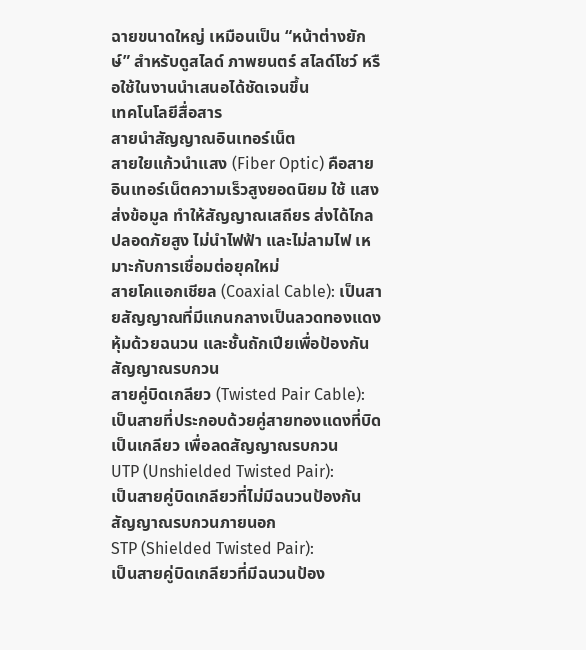ฉายขนาดใหญ่ เหมือนเป็น “หน้าต่างยักษ์” สำหรับดูสไลด์ ภาพยนตร์ สไลด์โชว์ หรือใช้ในงานนำเสนอได้ชัดเจนขึ้น
เทคโนโลยีสื่อสาร
สายนำสัญญาณอินเทอร์เน็ต
สายใยแก้วนำแสง (Fiber Optic) คือสายอินเทอร์เน็ตความเร็วสูงยอดนิยม ใช้ แสง ส่งข้อมูล ทำให้สัญญาณเสถียร ส่งได้ไกล ปลอดภัยสูง ไม่นำไฟฟ้า และไม่ลามไฟ เหมาะกับการเชื่อมต่อยุคใหม่
สายโคแอกเชียล (Coaxial Cable): เป็นสายสัญญาณที่มีแกนกลางเป็นลวดทองแดง หุ้มด้วยฉนวน และชั้นถักเปียเพื่อป้องกันสัญญาณรบกวน
สายคู่บิดเกลียว (Twisted Pair Cable): เป็นสายที่ประกอบด้วยคู่สายทองแดงที่บิดเป็นเกลียว เพื่อลดสัญญาณรบกวน
UTP (Unshielded Twisted Pair):
เป็นสายคู่บิดเกลียวที่ไม่มีฉนวนป้องกันสัญญาณรบกวนภายนอก
STP (Shielded Twisted Pair):
เป็นสายคู่บิดเกลียวที่มีฉนวนป้อง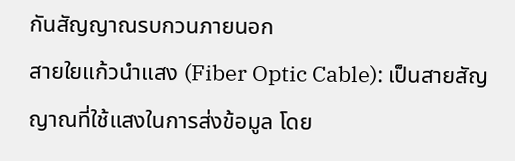กันสัญญาณรบกวนภายนอก
สายใยแก้วนำแสง (Fiber Optic Cable): เป็นสายสัญญาณที่ใช้แสงในการส่งข้อมูล โดย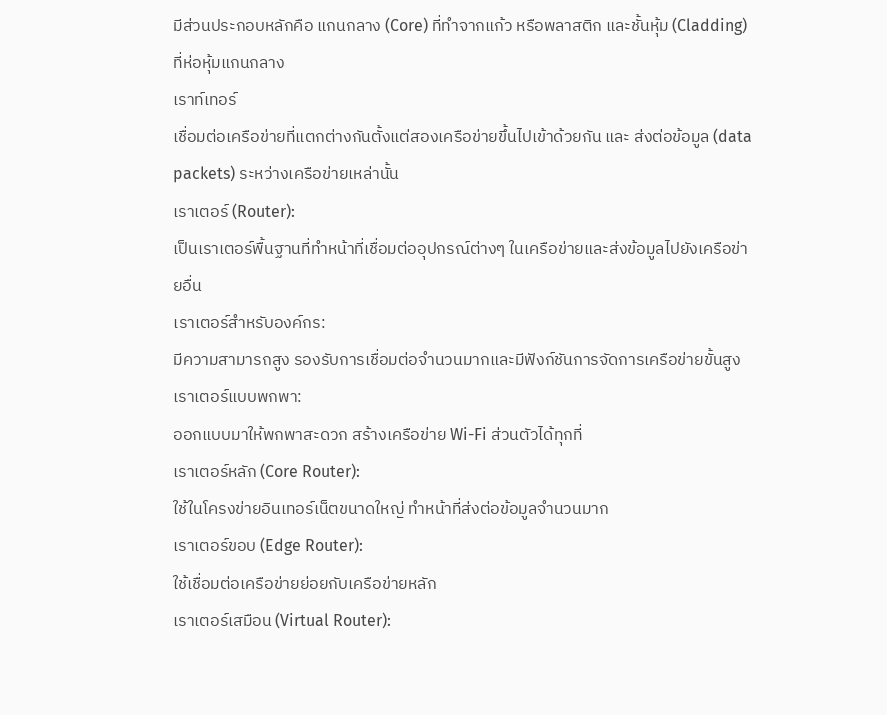มีส่วนประกอบหลักคือ แกนกลาง (Core) ที่ทำจากแก้ว หรือพลาสติก และชั้นหุ้ม (Cladding) ที่ห่อหุ้มแกนกลาง
เราท์เทอร์
เชื่อมต่อเครือข่ายที่แตกต่างกันตั้งแต่สองเครือข่ายขึ้นไปเข้าด้วยกัน และ ส่งต่อข้อมูล (data packets) ระหว่างเครือข่ายเหล่านั้น
เราเตอร์ (Router):
เป็นเราเตอร์พื้นฐานที่ทำหน้าที่เชื่อมต่ออุปกรณ์ต่างๆ ในเครือข่ายและส่งข้อมูลไปยังเครือข่ายอื่น
เราเตอร์สำหรับองค์กร:
มีความสามารถสูง รองรับการเชื่อมต่อจำนวนมากและมีฟังก์ชันการจัดการเครือข่ายขั้นสูง
เราเตอร์แบบพกพา:
ออกแบบมาให้พกพาสะดวก สร้างเครือข่าย Wi-Fi ส่วนตัวได้ทุกที่
เราเตอร์หลัก (Core Router):
ใช้ในโครงข่ายอินเทอร์เน็ตขนาดใหญ่ ทำหน้าที่ส่งต่อข้อมูลจำนวนมาก
เราเตอร์ขอบ (Edge Router):
ใช้เชื่อมต่อเครือข่ายย่อยกับเครือข่ายหลัก
เราเตอร์เสมือน (Virtual Router):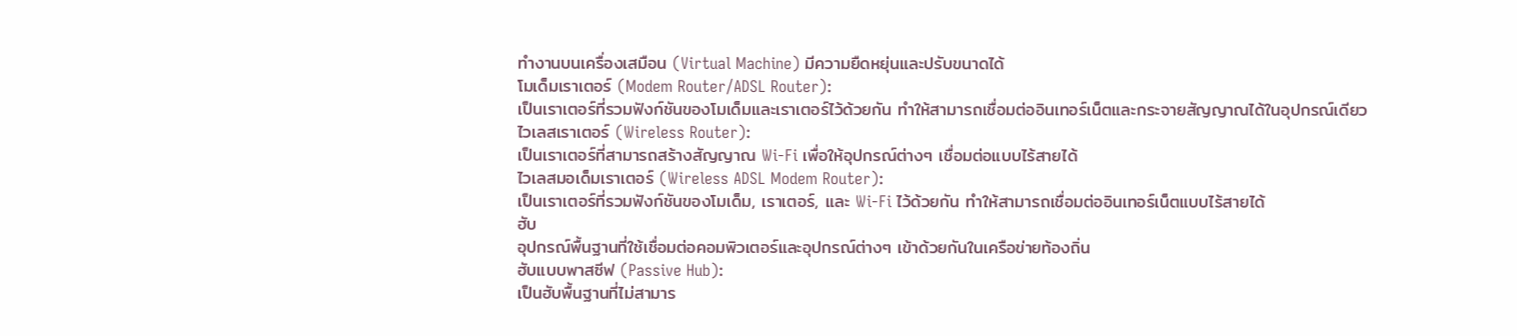ทำงานบนเครื่องเสมือน (Virtual Machine) มีความยืดหยุ่นและปรับขนาดได้
โมเด็มเราเตอร์ (Modem Router/ADSL Router):
เป็นเราเตอร์ที่รวมฟังก์ชันของโมเด็มและเราเตอร์ไว้ด้วยกัน ทำให้สามารถเชื่อมต่ออินเทอร์เน็ตและกระจายสัญญาณได้ในอุปกรณ์เดียว
ไวเลสเราเตอร์ (Wireless Router):
เป็นเราเตอร์ที่สามารถสร้างสัญญาณ Wi-Fi เพื่อให้อุปกรณ์ต่างๆ เชื่อมต่อแบบไร้สายได้
ไวเลสมอเด็มเราเตอร์ (Wireless ADSL Modem Router):
เป็นเราเตอร์ที่รวมฟังก์ชันของโมเด็ม, เราเตอร์, และ Wi-Fi ไว้ด้วยกัน ทำให้สามารถเชื่อมต่ออินเทอร์เน็ตแบบไร้สายได้
ฮับ
อุปกรณ์พื้นฐานที่ใช้เชื่อมต่อคอมพิวเตอร์และอุปกรณ์ต่างๆ เข้าด้วยกันในเครือข่ายท้องถิ่น
ฮับแบบพาสซีฟ (Passive Hub):
เป็นฮับพื้นฐานที่ไม่สามาร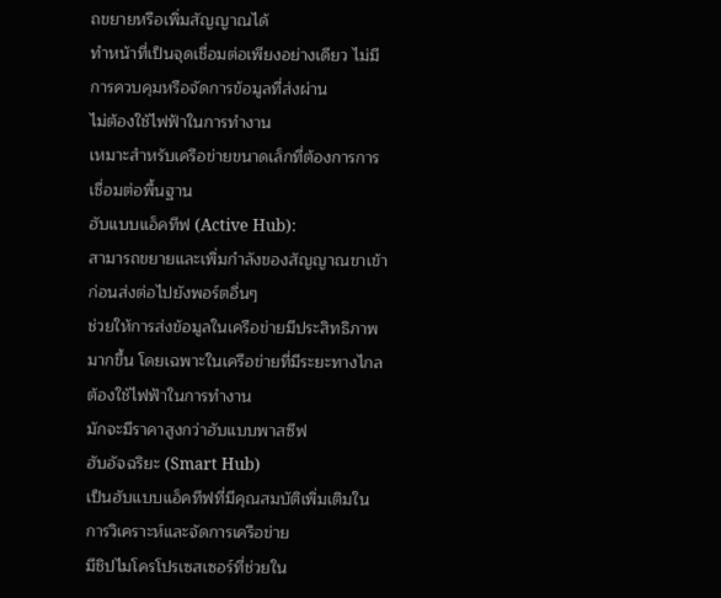ถขยายหรือเพิ่มสัญญาณได้
ทำหน้าที่เป็นจุดเชื่อมต่อเพียงอย่างเดียว ไม่มีการควบคุมหรือจัดการข้อมูลที่ส่งผ่าน
ไม่ต้องใช้ไฟฟ้าในการทำงาน
เหมาะสำหรับเครือข่ายขนาดเล็กที่ต้องการการเชื่อมต่อพื้นฐาน
ฮับแบบแอ็คทีฟ (Active Hub):
สามารถขยายและเพิ่มกำลังของสัญญาณขาเข้าก่อนส่งต่อไปยังพอร์ตอื่นๆ
ช่วยให้การส่งข้อมูลในเครือข่ายมีประสิทธิภาพมากขึ้น โดยเฉพาะในเครือข่ายที่มีระยะทางไกล
ต้องใช้ไฟฟ้าในการทำงาน
มักจะมีราคาสูงกว่าฮับแบบพาสซีฟ
ฮับอัจฉริยะ (Smart Hub)
เป็นฮับแบบแอ็คทีฟที่มีคุณสมบัติเพิ่มเติมในการวิเคราะห์และจัดการเครือข่าย
มีชิปไมโครโปรเซสเซอร์ที่ช่วยใน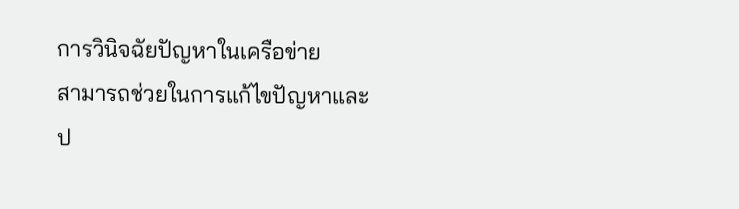การวินิจฉัยปัญหาในเครือข่าย
สามารถช่วยในการแก้ไขปัญหาและป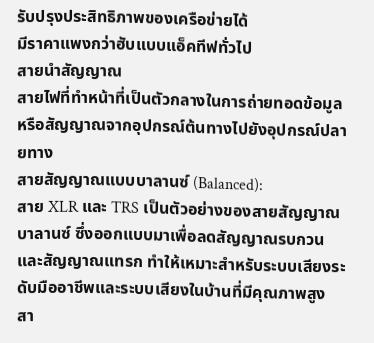รับปรุงประสิทธิภาพของเครือข่ายได้
มีราคาแพงกว่าฮับแบบแอ็คทีฟทั่วไป
สายนำสัญญาณ
สายไฟที่ทำหน้าที่เป็นตัวกลางในการถ่ายทอดข้อมูลหรือสัญญาณจากอุปกรณ์ต้นทางไปยังอุปกรณ์ปลายทาง
สายสัญญาณแบบบาลานซ์ (Balanced):
สาย XLR และ TRS เป็นตัวอย่างของสายสัญญาณบาลานซ์ ซึ่งออกแบบมาเพื่อลดสัญญาณรบกวนและสัญญาณแทรก ทำให้เหมาะสำหรับระบบเสียงระดับมืออาชีพและระบบเสียงในบ้านที่มีคุณภาพสูง
สา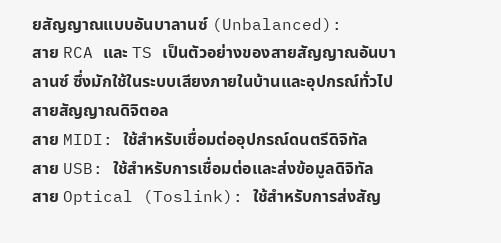ยสัญญาณแบบอันบาลานซ์ (Unbalanced):
สาย RCA และ TS เป็นตัวอย่างของสายสัญญาณอันบาลานซ์ ซึ่งมักใช้ในระบบเสียงภายในบ้านและอุปกรณ์ทั่วไป
สายสัญญาณดิจิตอล
สาย MIDI: ใช้สำหรับเชื่อมต่ออุปกรณ์ดนตรีดิจิทัล
สาย USB: ใช้สำหรับการเชื่อมต่อและส่งข้อมูลดิจิทัล
สาย Optical (Toslink): ใช้สำหรับการส่งสัญ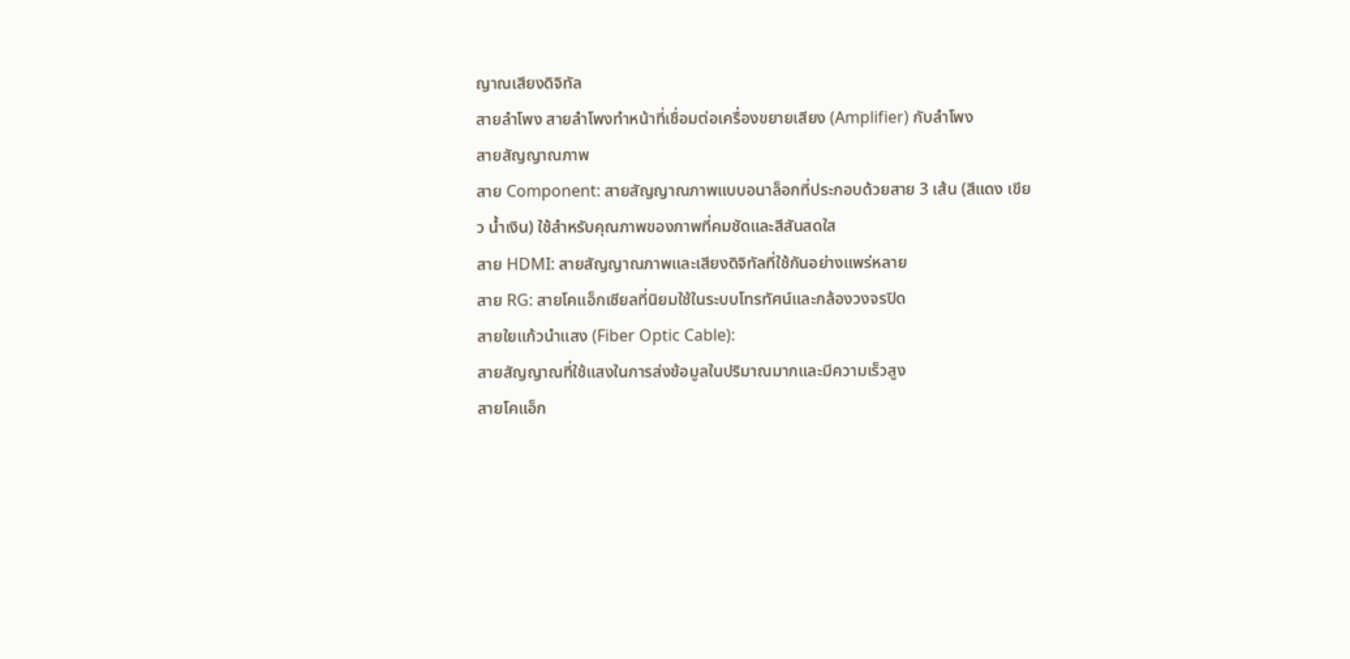ญาณเสียงดิจิทัล
สายลำโพง สายลำโพงทำหน้าที่เชื่อมต่อเครื่องขยายเสียง (Amplifier) กับลำโพง
สายสัญญาณภาพ
สาย Component: สายสัญญาณภาพแบบอนาล็อกที่ประกอบด้วยสาย 3 เส้น (สีแดง เขียว น้ำเงิน) ใช้สำหรับคุณภาพของภาพที่คมชัดและสีสันสดใส
สาย HDMI: สายสัญญาณภาพและเสียงดิจิทัลที่ใช้กันอย่างแพร่หลาย
สาย RG: สายโคแอ็กเซียลที่นิยมใช้ในระบบโทรทัศน์และกล้องวงจรปิด
สายใยแก้วนำแสง (Fiber Optic Cable):
สายสัญญาณที่ใช้แสงในการส่งข้อมูลในปริมาณมากและมีความเร็วสูง
สายโคแอ็ก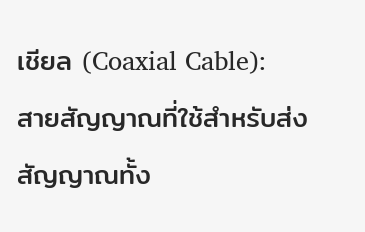เชียล (Coaxial Cable):
สายสัญญาณที่ใช้สำหรับส่งสัญญาณทั้ง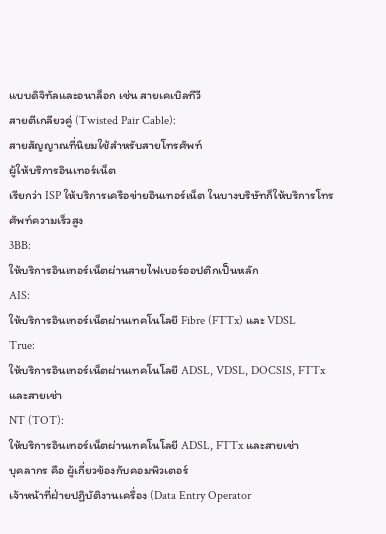แบบดิจิทัลและอนาล็อก เช่น สายเคเบิลทีวี
สายตีเกลียวคู่ (Twisted Pair Cable):
สายสัญญาณที่นิยมใช้สำหรับสายโทรศัพท์
ผู้ให้บริการอินเทอร์เน็ต
เรียกว่า ISP ให้บริการเครือข่ายอินเทอร์เน็ต ในบางบริษัทก็ให้บริการโทรศัพท์ความเร็วสูง
3BB:
ให้บริการอินเทอร์เน็ตผ่านสายไฟเบอร์ออปติกเป็นหลัก
AIS:
ให้บริการอินเทอร์เน็ตผ่านเทคโนโลยี Fibre (FTTx) และ VDSL
True:
ให้บริการอินเทอร์เน็ตผ่านเทคโนโลยี ADSL, VDSL, DOCSIS, FTTx และสายเช่า
NT (TOT):
ให้บริการอินเทอร์เน็ตผ่านเทคโนโลยี ADSL, FTTx และสายเช่า
บุคลากร คือ ผู้เกี่ยวข้องกับคอมพิวเตอร์
เจ้าหน้าที่ฝ่ายปฏิบัติงานเครื่อง (Data Entry Operator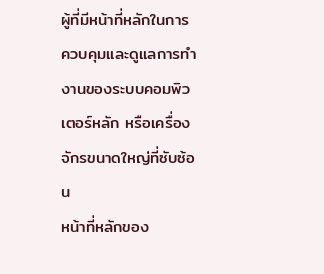ผู้ที่มีหน้าที่หลักในการ ควบคุมและดูแลการทำงานของระบบคอมพิวเตอร์หลัก หรือเครื่องจักรขนาดใหญ่ที่ซับซ้อน
หน้าที่หลักของ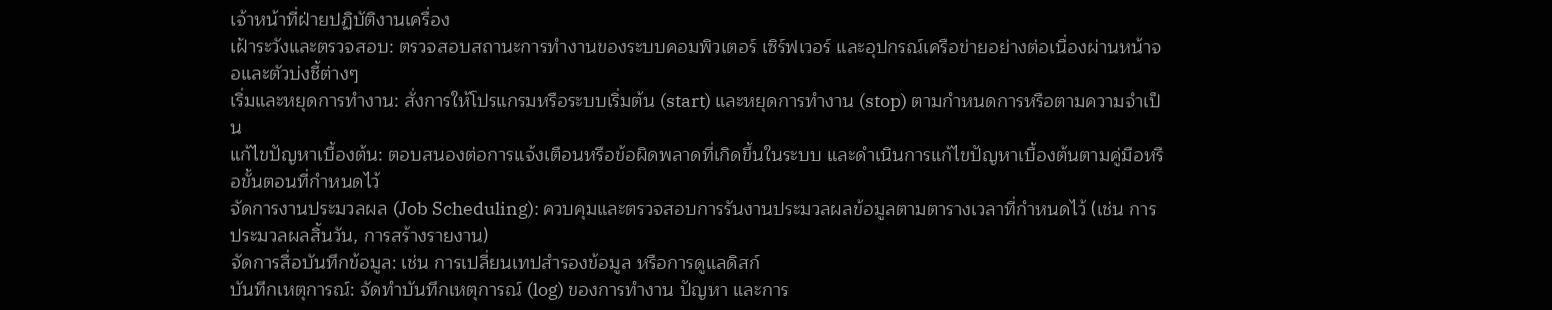เจ้าหน้าที่ฝ่ายปฏิบัติงานเครื่อง
เฝ้าระวังและตรวจสอบ: ตรวจสอบสถานะการทำงานของระบบคอมพิวเตอร์ เซิร์ฟเวอร์ และอุปกรณ์เครือข่ายอย่างต่อเนื่องผ่านหน้าจอและตัวบ่งชี้ต่างๆ
เริ่มและหยุดการทำงาน: สั่งการให้โปรแกรมหรือระบบเริ่มต้น (start) และหยุดการทำงาน (stop) ตามกำหนดการหรือตามความจำเป็น
แก้ไขปัญหาเบื้องต้น: ตอบสนองต่อการแจ้งเตือนหรือข้อผิดพลาดที่เกิดขึ้นในระบบ และดำเนินการแก้ไขปัญหาเบื้องต้นตามคู่มือหรือขั้นตอนที่กำหนดไว้
จัดการงานประมวลผล (Job Scheduling): ควบคุมและตรวจสอบการรันงานประมวลผลข้อมูลตามตารางเวลาที่กำหนดไว้ (เช่น การประมวลผลสิ้นวัน, การสร้างรายงาน)
จัดการสื่อบันทึกข้อมูล: เช่น การเปลี่ยนเทปสำรองข้อมูล หรือการดูแลดิสก์
บันทึกเหตุการณ์: จัดทำบันทึกเหตุการณ์ (log) ของการทำงาน ปัญหา และการ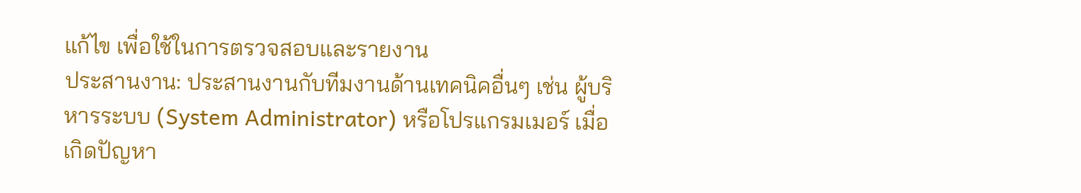แก้ไข เพื่อใช้ในการตรวจสอบและรายงาน
ประสานงาน: ประสานงานกับทีมงานด้านเทคนิคอื่นๆ เช่น ผู้บริหารระบบ (System Administrator) หรือโปรแกรมเมอร์ เมื่อเกิดปัญหา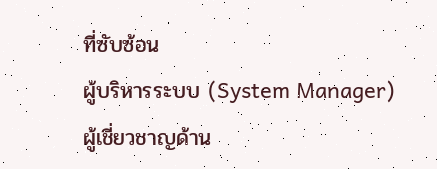ที่ซับซ้อน
ผู้บริหารระบบ (System Manager)
ผู้เชี่ยวชาญด้าน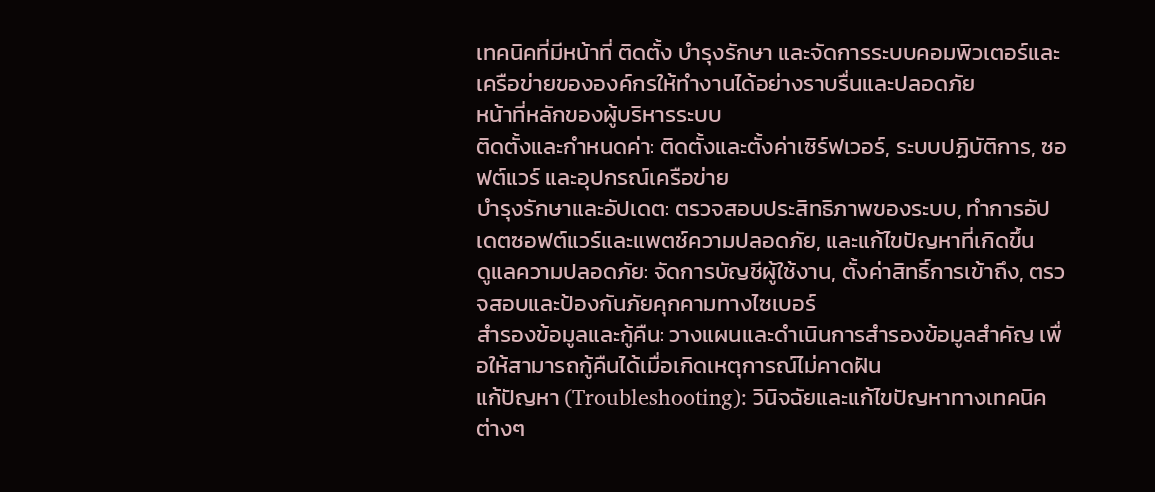เทคนิคที่มีหน้าที่ ติดตั้ง บำรุงรักษา และจัดการระบบคอมพิวเตอร์และเครือข่ายขององค์กรให้ทำงานได้อย่างราบรื่นและปลอดภัย
หน้าที่หลักของผู้บริหารระบบ
ติดตั้งและกำหนดค่า: ติดตั้งและตั้งค่าเซิร์ฟเวอร์, ระบบปฏิบัติการ, ซอฟต์แวร์ และอุปกรณ์เครือข่าย
บำรุงรักษาและอัปเดต: ตรวจสอบประสิทธิภาพของระบบ, ทำการอัปเดตซอฟต์แวร์และแพตช์ความปลอดภัย, และแก้ไขปัญหาที่เกิดขึ้น
ดูแลความปลอดภัย: จัดการบัญชีผู้ใช้งาน, ตั้งค่าสิทธิ์การเข้าถึง, ตรวจสอบและป้องกันภัยคุกคามทางไซเบอร์
สำรองข้อมูลและกู้คืน: วางแผนและดำเนินการสำรองข้อมูลสำคัญ เพื่อให้สามารถกู้คืนได้เมื่อเกิดเหตุการณ์ไม่คาดฝัน
แก้ปัญหา (Troubleshooting): วินิจฉัยและแก้ไขปัญหาทางเทคนิคต่างๆ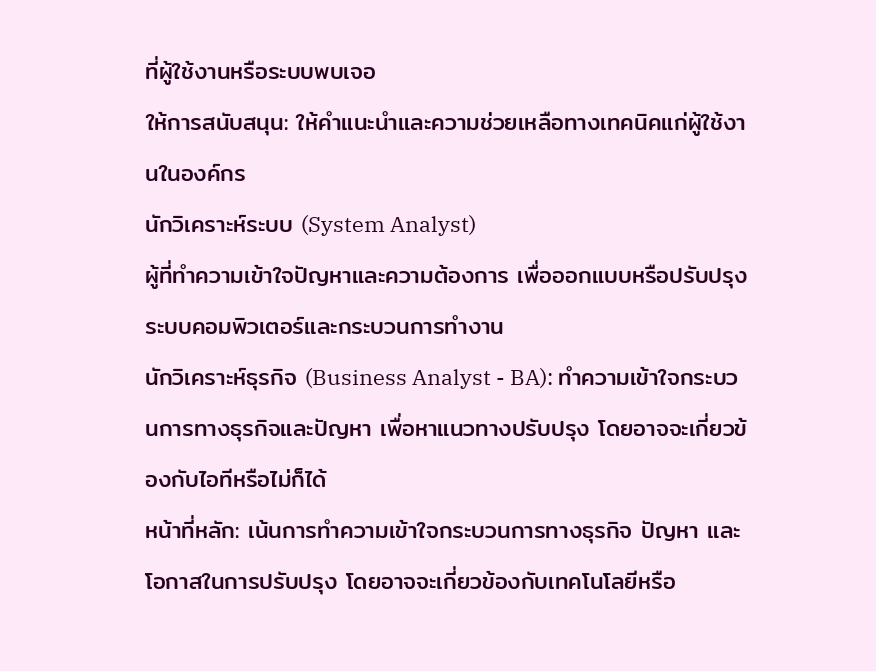ที่ผู้ใช้งานหรือระบบพบเจอ
ให้การสนับสนุน: ให้คำแนะนำและความช่วยเหลือทางเทคนิคแก่ผู้ใช้งานในองค์กร
นักวิเคราะห์ระบบ (System Analyst)
ผู้ที่ทำความเข้าใจปัญหาและความต้องการ เพื่อออกแบบหรือปรับปรุงระบบคอมพิวเตอร์และกระบวนการทำงาน
นักวิเคราะห์ธุรกิจ (Business Analyst - BA): ทำความเข้าใจกระบวนการทางธุรกิจและปัญหา เพื่อหาแนวทางปรับปรุง โดยอาจจะเกี่ยวข้องกับไอทีหรือไม่ก็ได้
หน้าที่หลัก: เน้นการทำความเข้าใจกระบวนการทางธุรกิจ ปัญหา และโอกาสในการปรับปรุง โดยอาจจะเกี่ยวข้องกับเทคโนโลยีหรือ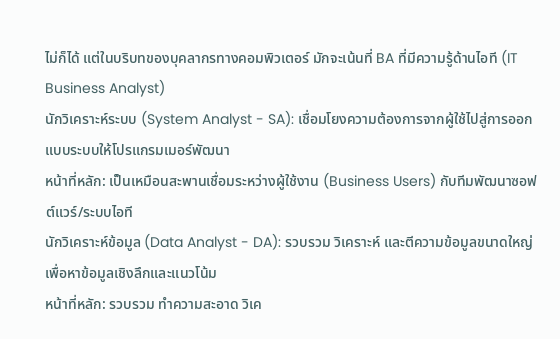ไม่ก็ได้ แต่ในบริบทของบุคลากรทางคอมพิวเตอร์ มักจะเน้นที่ BA ที่มีความรู้ด้านไอที (IT Business Analyst)
นักวิเคราะห์ระบบ (System Analyst - SA): เชื่อมโยงความต้องการจากผู้ใช้ไปสู่การออกแบบระบบให้โปรแกรมเมอร์พัฒนา
หน้าที่หลัก: เป็นเหมือนสะพานเชื่อมระหว่างผู้ใช้งาน (Business Users) กับทีมพัฒนาซอฟต์แวร์/ระบบไอที
นักวิเคราะห์ข้อมูล (Data Analyst - DA): รวบรวม วิเคราะห์ และตีความข้อมูลขนาดใหญ่ เพื่อหาข้อมูลเชิงลึกและแนวโน้ม
หน้าที่หลัก: รวบรวม ทำความสะอาด วิเค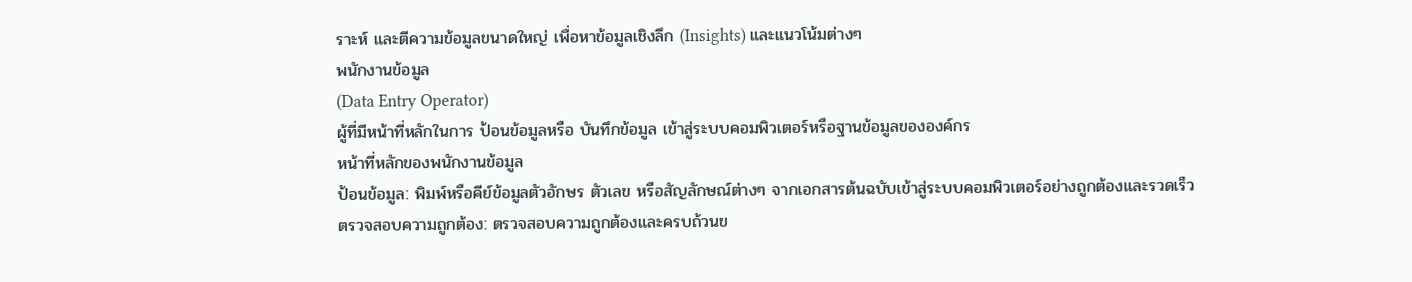ราะห์ และตีความข้อมูลขนาดใหญ่ เพื่อหาข้อมูลเชิงลึก (Insights) และแนวโน้มต่างๆ
พนักงานข้อมูล
(Data Entry Operator)
ผู้ที่มีหน้าที่หลักในการ ป้อนข้อมูลหรือ บันทึกข้อมูล เข้าสู่ระบบคอมพิวเตอร์หรือฐานข้อมูลขององค์กร
หน้าที่หลักของพนักงานข้อมูล
ป้อนข้อมูล: พิมพ์หรือคีย์ข้อมูลตัวอักษร ตัวเลข หรือสัญลักษณ์ต่างๆ จากเอกสารต้นฉบับเข้าสู่ระบบคอมพิวเตอร์อย่างถูกต้องและรวดเร็ว
ตรวจสอบความถูกต้อง: ตรวจสอบความถูกต้องและครบถ้วนข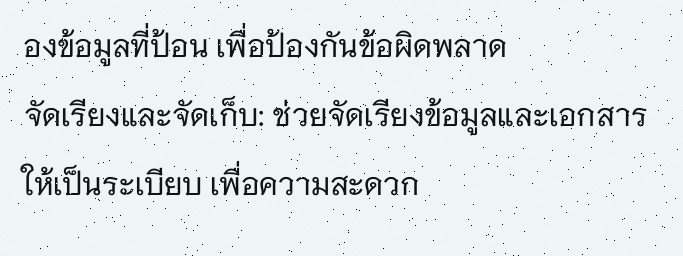องข้อมูลที่ป้อน เพื่อป้องกันข้อผิดพลาด
จัดเรียงและจัดเก็บ: ช่วยจัดเรียงข้อมูลและเอกสารให้เป็นระเบียบ เพื่อความสะดวก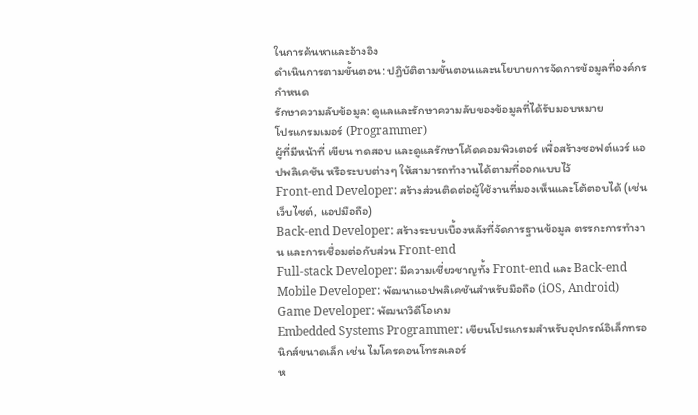ในการค้นหาและอ้างอิง
ดำเนินการตามขั้นตอน: ปฏิบัติตามขั้นตอนและนโยบายการจัดการข้อมูลที่องค์กรกำหนด
รักษาความลับข้อมูล: ดูแลและรักษาความลับของข้อมูลที่ได้รับมอบหมาย
โปรแกรมเมอร์ (Programmer)
ผู้ที่มีหน้าที่ เขียน ทดสอบ และดูแลรักษาโค้ดคอมพิวเตอร์ เพื่อสร้างซอฟต์แวร์ แอปพลิเคชัน หรือระบบต่างๆ ให้สามารถทำงานได้ตามที่ออกแบบไว้
Front-end Developer: สร้างส่วนติดต่อผู้ใช้งานที่มองเห็นและโต้ตอบได้ (เช่น เว็บไซต์, แอปมือถือ)
Back-end Developer: สร้างระบบเบื้องหลังที่จัดการฐานข้อมูล ตรรกะการทำงาน และการเชื่อมต่อกับส่วน Front-end
Full-stack Developer: มีความเชี่ยวชาญทั้ง Front-end และ Back-end
Mobile Developer: พัฒนาแอปพลิเคชันสำหรับมือถือ (iOS, Android)
Game Developer: พัฒนาวิดีโอเกม
Embedded Systems Programmer: เขียนโปรแกรมสำหรับอุปกรณ์อิเล็กทรอนิกส์ขนาดเล็ก เช่น ไมโครคอนโทรลเลอร์
ห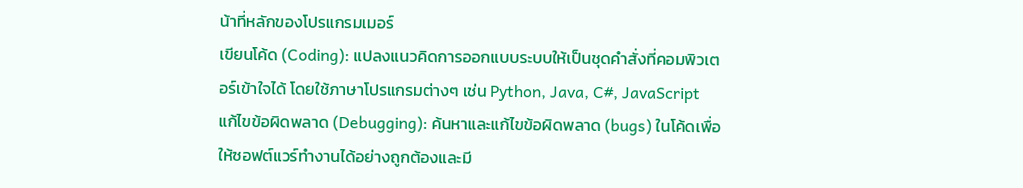น้าที่หลักของโปรแกรมเมอร์
เขียนโค้ด (Coding): แปลงแนวคิดการออกแบบระบบให้เป็นชุดคำสั่งที่คอมพิวเตอร์เข้าใจได้ โดยใช้ภาษาโปรแกรมต่างๆ เช่น Python, Java, C#, JavaScript
แก้ไขข้อผิดพลาด (Debugging): ค้นหาและแก้ไขข้อผิดพลาด (bugs) ในโค้ดเพื่อให้ซอฟต์แวร์ทำงานได้อย่างถูกต้องและมี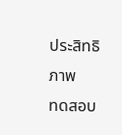ประสิทธิภาพ
ทดสอบ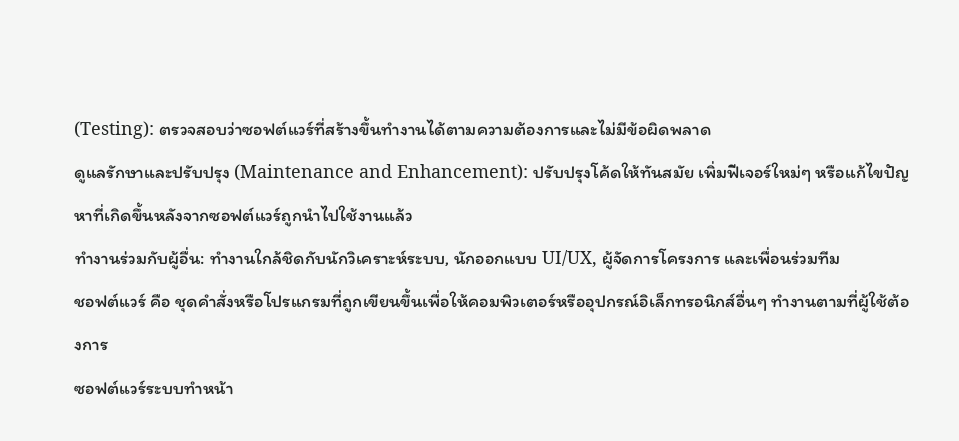(Testing): ตรวจสอบว่าซอฟต์แวร์ที่สร้างขึ้นทำงานได้ตามความต้องการและไม่มีข้อผิดพลาด
ดูแลรักษาและปรับปรุง (Maintenance and Enhancement): ปรับปรุงโค้ดให้ทันสมัย เพิ่มฟีเจอร์ใหม่ๆ หรือแก้ไขปัญหาที่เกิดขึ้นหลังจากซอฟต์แวร์ถูกนำไปใช้งานแล้ว
ทำงานร่วมกับผู้อื่น: ทำงานใกล้ชิดกับนักวิเคราะห์ระบบ, นักออกแบบ UI/UX, ผู้จัดการโครงการ และเพื่อนร่วมทีม
ชอฟต์แวร์ คือ ชุดคำสั่งหรือโปรแกรมที่ถูกเขียนขึ้นเพื่อให้คอมพิวเตอร์หรืออุปกรณ์อิเล็กทรอนิกส์อื่นๆ ทำงานตามที่ผู้ใช้ต้องการ
ซอฟต์แวร์ระบบทำหน้า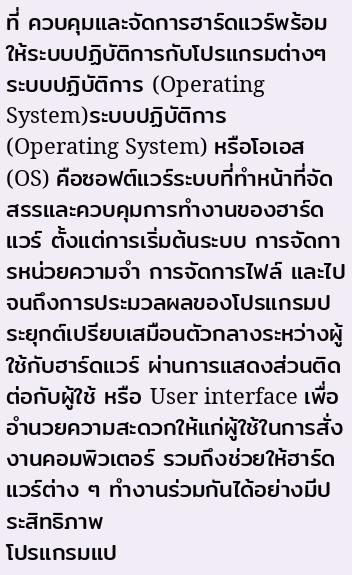ที่ ควบคุมและจัดการฮาร์ดแวร์พร้อมให้ระบบปฏิบัติการกับโปรแกรมต่างๆ
ระบบปฏิบัติการ (Operating System)ระบบปฏิบัติการ (Operating System) หรือโอเอส (OS) คือซอฟต์แวร์ระบบที่ทำหน้าที่จัดสรรและควบคุมการทำงานของฮาร์ดแวร์ ตั้งแต่การเริ่มต้นระบบ การจัดการหน่วยความจำ การจัดการไฟล์ และไปจนถึงการประมวลผลของโปรแกรมประยุกต์เปรียบเสมือนตัวกลางระหว่างผู้ใช้กับฮาร์ดแวร์ ผ่านการแสดงส่วนติดต่อกับผู้ใช้ หรือ User interface เพื่ออำนวยความสะดวกให้แก่ผู้ใช้ในการสั่งงานคอมพิวเตอร์ รวมถึงช่วยให้ฮาร์ดแวร์ต่าง ๆ ทำงานร่วมกันได้อย่างมีประสิทธิภาพ
โปรแกรมแป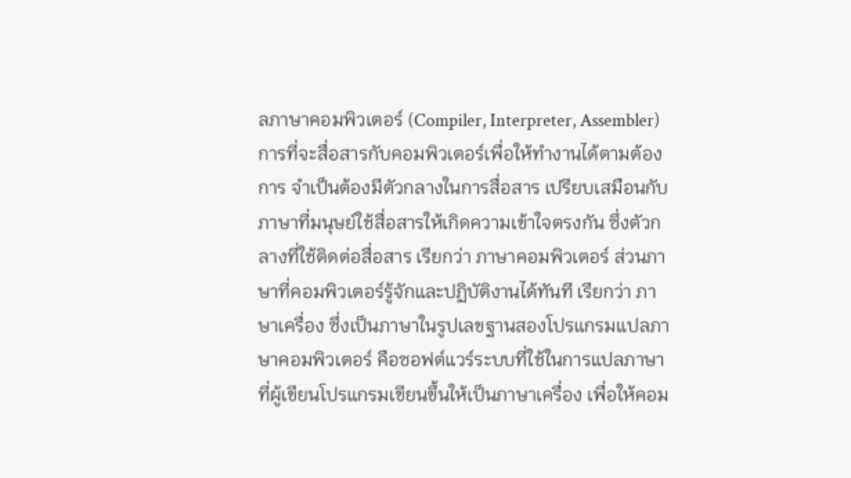ลภาษาคอมพิวเตอร์ (Compiler, Interpreter, Assembler)การที่จะสื่อสารกับคอมพิวเตอร์เพื่อให้ทำงานได้ตามต้องการ จำเป็นต้องมีตัวกลางในการสื่อสาร เปรียบเสมือนกับภาษาที่มนุษย์ใช้สื่อสารให้เกิดความเข้าใจตรงกัน ซึ่งตัวกลางที่ใช้ติดต่อสื่อสาร เรียกว่า ภาษาคอมพิวเตอร์ ส่วนภาษาที่คอมพิวเตอร์รู้จักและปฏิบัติงานได้ทันที เรียกว่า ภาษาเครื่อง ซึ่งเป็นภาษาในรูปเลขฐานสองโปรแกรมแปลภาษาคอมพิวเตอร์ คือซอฟต์แวร์ระบบที่ใช้ในการแปลภาษา ที่ผู้เขียนโปรแกรมเขียนขึ้นให้เป็นภาษาเครื่อง เพื่อให้คอม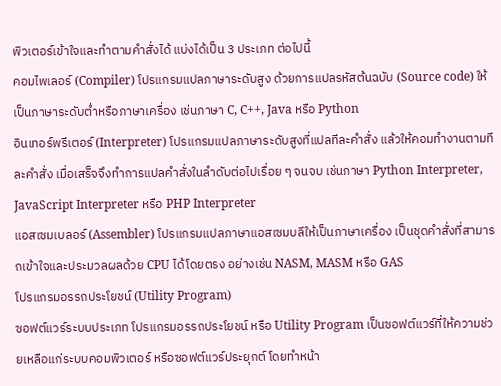พิวเตอร์เข้าใจและทำตามคำสั่งได้ แบ่งได้เป็น 3 ประเภท ต่อไปนี้
คอมไพเลอร์ (Compiler) โปรแกรมแปลภาษาระดับสูง ด้วยการแปลรหัสต้นฉบับ (Source code) ให้เป็นภาษาระดับต่ำหรือภาษาเครื่อง เช่นภาษา C, C++, Java หรือ Python
อินเทอร์พรีเตอร์ (Interpreter) โปรแกรมแปลภาษาระดับสูงที่แปลทีละคำสั่ง แล้วให้คอมทำงานตามทีละคำสั่ง เมื่อเสร็จจึงทำการแปลคำสั่งในลำดับต่อไปเรื่อย ๆ จนจบ เช่นภาษา Python Interpreter, JavaScript Interpreter หรือ PHP Interpreter
แอสเซมเบลอร์ (Assembler) โปรแกรมแปลภาษาแอสเซมบลีให้เป็นภาษาเครื่อง เป็นชุดคำสั่งที่สามารถเข้าใจและประมวลผลด้วย CPU ได้โดยตรง อย่างเช่น NASM, MASM หรือ GAS
โปรแกรมอรรถประโยชน์ (Utility Program)
ซอฟต์แวร์ระบบประเภท โปรแกรมอรรถประโยชน์ หรือ Utility Program เป็นซอฟต์แวร์ที่ให้ความช่วยเหลือแก่ระบบคอมพิวเตอร์ หรือซอฟต์แวร์ประยุกต์ โดยทำหน้า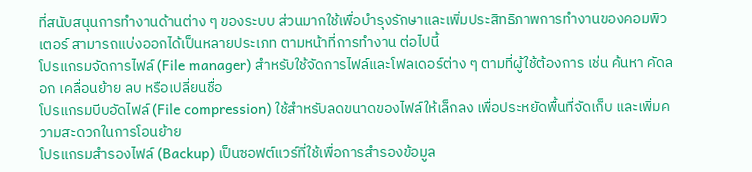ที่สนับสนุนการทำงานด้านต่าง ๆ ของระบบ ส่วนมากใช้เพื่อบำรุงรักษาและเพิ่มประสิทธิภาพการทำงานของคอมพิวเตอร์ สามารถแบ่งออกได้เป็นหลายประเภท ตามหน้าที่การทำงาน ต่อไปนี้
โปรแกรมจัดการไฟล์ (File manager) สำหรับใช้จัดการไฟล์และโฟลเดอร์ต่าง ๆ ตามที่ผู้ใช้ต้องการ เช่น ค้นหา คัดลอก เคลื่อนย้าย ลบ หรือเปลี่ยนชื่อ
โปรแกรมบีบอัดไฟล์ (File compression) ใช้สำหรับลดขนาดของไฟล์ให้เล็กลง เพื่อประหยัดพื้นที่จัดเก็บ และเพิ่มความสะดวกในการโอนย้าย
โปรแกรมสำรองไฟล์ (Backup) เป็นซอฟต์แวร์ที่ใช้เพื่อการสำรองข้อมูล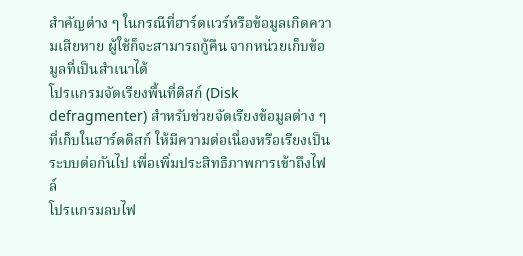สำคัญต่าง ๆ ในกรณีที่ฮาร์ดแวร์หรือข้อมูลเกิดความเสียหาย ผู้ใช้ก็จะสามารถกู้คืน จากหน่วยเก็บข้อมูลที่เป็นสำเนาได้
โปรแกรมจัดเรียงพื้นที่ดิสก์ (Disk defragmenter) สำหรับช่วยจัดเรียงข้อมูลต่าง ๆ ที่เก็บในฮาร์ดดิสก์ ให้มีความต่อเนื่องหรือเรียงเป็นระบบต่อกันไป เพื่อเพิ่มประสิทธิภาพการเข้าถึงไฟล์
โปรแกรมลบไฟ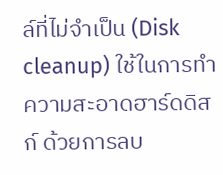ล์ที่ไม่จำเป็น (Disk cleanup) ใช้ในการทำความสะอาดฮาร์ดดิสก์ ด้วยการลบ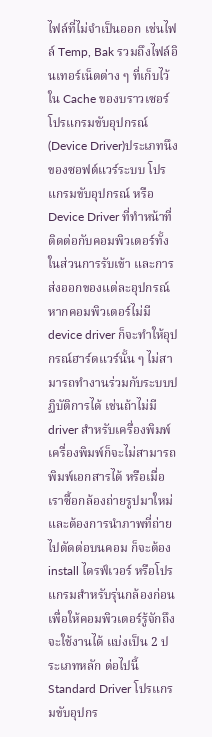ไฟล์ที่ไม่จำเป็นออก เช่นไฟล์ Temp, Bak รวมถึงไฟล์อินเทอร์เน็ตต่าง ๆ ที่เก็บไว้ใน Cache ของบราวเซอร์
โปรแกรมขับอุปกรณ์ (Device Driver)ประเภทนึงของซอฟต์แวร์ระบบ โปรแกรมขับอุปกรณ์ หรือ Device Driver ที่ทำหน้าที่ติดต่อกับคอมพิวเตอร์ทั้งในส่วนการรับเข้า และการส่งออกของแต่ละอุปกรณ์หากคอมพิวเตอร์ไม่มี device driver ก็จะทำให้อุปกรณ์ฮาร์ดแวร์นั้น ๆ ไม่สามารถทำงานร่วมกับระบบปฏิบัติการได้ เช่นถ้าไม่มี driver สำหรับเครื่องพิมพ์ เครื่องพิมพ์ก็จะไม่สามารถพิมพ์เอกสารได้ หรือเมื่อเราซื้อกล้องถ่ายรูปมาใหม่ และต้องการนำภาพที่ถ่ายไปตัดต่อบนคอม ก็จะต้อง install ไดรฟ์เวอร์ หรือโปรแกรมสำหรับรุ่นกล้องก่อน เพื่อให้คอมพิวเตอร์รู้จักถึงจะใช้งานได้ แบ่งเป็น 2 ประเภทหลัก ต่อไปนี้
Standard Driver โปรแกรมขับอุปกร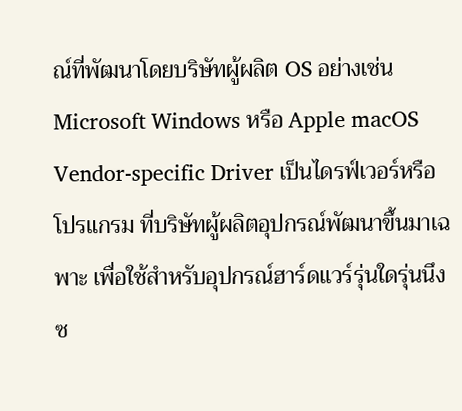ณ์ที่พัฒนาโดยบริษัทผู้ผลิต OS อย่างเช่น Microsoft Windows หรือ Apple macOS
Vendor-specific Driver เป็นไดรฟ์เวอร์หรือโปรแกรม ที่บริษัทผู้ผลิตอุปกรณ์พัฒนาขึ้นมาเฉพาะ เพื่อใช้สำหรับอุปกรณ์ฮาร์ดแวร์รุ่นใดรุ่นนึง
ซ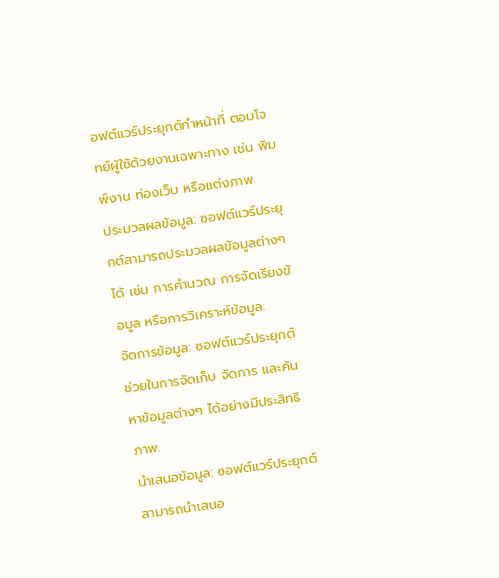อฟต์แวร์ประยุกต์ทำหน้าที่ ตอบโจทย์ผู้ใช้ด้วยงานเฉพาะทาง เช่น พิมพ์งาน ท่องเว็บ หรือแต่งภาพ
ประมวลผลข้อมูล: ซอฟต์แวร์ประยุกต์สามารถประมวลผลข้อมูลต่างๆ ได้ เช่น การคำนวณ การจัดเรียงข้อมูล หรือการวิเคราะห์ข้อมูล.
จัดการข้อมูล: ซอฟต์แวร์ประยุกต์ช่วยในการจัดเก็บ จัดการ และค้นหาข้อมูลต่างๆ ได้อย่างมีประสิทธิภาพ.
นำเสนอข้อมูล: ซอฟต์แวร์ประยุกต์สามารถนำเสนอ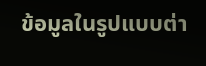ข้อมูลในรูปแบบต่า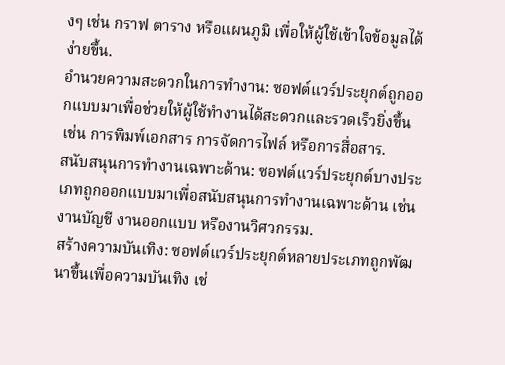งๆ เช่น กราฟ ตาราง หรือแผนภูมิ เพื่อให้ผู้ใช้เข้าใจข้อมูลได้ง่ายขึ้น.
อำนวยความสะดวกในการทำงาน: ซอฟต์แวร์ประยุกต์ถูกออกแบบมาเพื่อช่วยให้ผู้ใช้ทำงานได้สะดวกและรวดเร็วยิ่งขึ้น เช่น การพิมพ์เอกสาร การจัดการไฟล์ หรือการสื่อสาร.
สนับสนุนการทำงานเฉพาะด้าน: ซอฟต์แวร์ประยุกต์บางประเภทถูกออกแบบมาเพื่อสนับสนุนการทำงานเฉพาะด้าน เช่น งานบัญชี งานออกแบบ หรืองานวิศวกรรม.
สร้างความบันเทิง: ซอฟต์แวร์ประยุกต์หลายประเภทถูกพัฒนาขึ้นเพื่อความบันเทิง เช่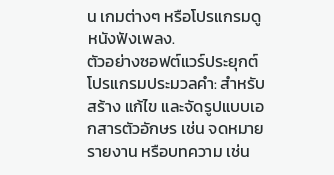น เกมต่างๆ หรือโปรแกรมดูหนังฟังเพลง.
ตัวอย่างซอฟต์แวร์ประยุกต์
โปรแกรมประมวลคำ: สำหรับสร้าง แก้ไข และจัดรูปแบบเอกสารตัวอักษร เช่น จดหมาย รายงาน หรือบทความ เช่น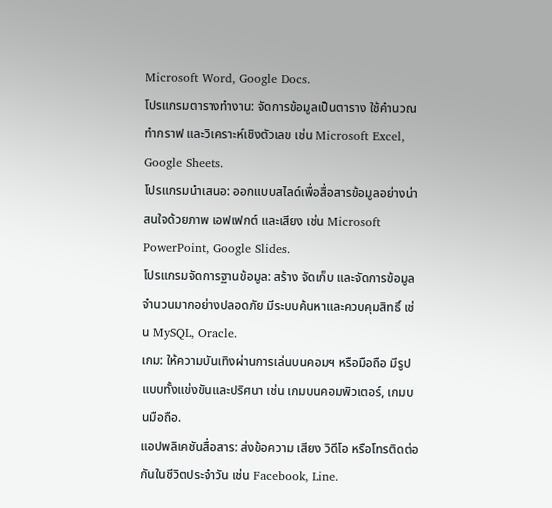Microsoft Word, Google Docs.
โปรแกรมตารางทำงาน: จัดการข้อมูลเป็นตาราง ใช้คำนวณ ทำกราฟ และวิเคราะห์เชิงตัวเลข เช่น Microsoft Excel, Google Sheets.
โปรแกรมนำเสนอ: ออกแบบสไลด์เพื่อสื่อสารข้อมูลอย่างน่าสนใจด้วยภาพ เอฟเฟกต์ และเสียง เช่น Microsoft PowerPoint, Google Slides.
โปรแกรมจัดการฐานข้อมูล: สร้าง จัดเก็บ และจัดการข้อมูลจำนวนมากอย่างปลอดภัย มีระบบค้นหาและควบคุมสิทธิ์ เช่น MySQL, Oracle.
เกม: ให้ความบันเทิงผ่านการเล่นบนคอมฯ หรือมือถือ มีรูปแบบทั้งแข่งขันและปริศนา เช่น เกมบนคอมพิวเตอร์, เกมบนมือถือ.
แอปพลิเคชันสื่อสาร: ส่งข้อความ เสียง วิดีโอ หรือโทรติดต่อกันในชีวิตประจำวัน เช่น Facebook, Line.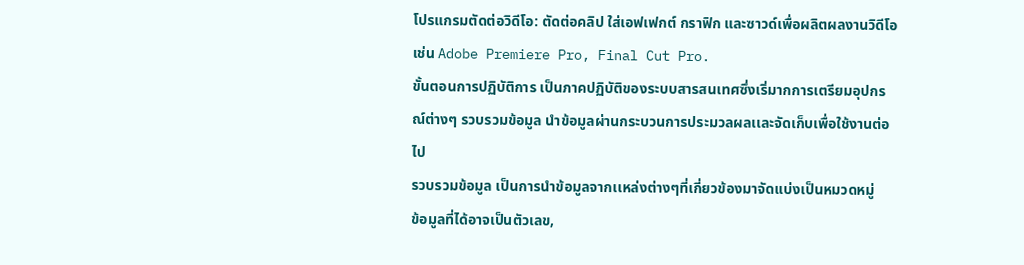โปรแกรมตัดต่อวิดีโอ: ตัดต่อคลิป ใส่เอฟเฟกต์ กราฟิก และซาวด์เพื่อผลิตผลงานวิดีโอ เช่น Adobe Premiere Pro, Final Cut Pro.
ขั้นตอนการปฏิบัติการ เป็นภาคปฏิบัติของระบบสารสนเทศซึ่งเริ่มากการเตรียมอุปกรณ์ต่างๆ รวบรวมข้อมูล นำข้อมูลผ่านกระบวนการประมวลผลเเละจัดเก็บเพื่อใช้งานต่อไป
รวบรวมข้อมูล เป็นการนำข้อมูลจากเเหล่งต่างๆที่เกี่ยวข้องมาจัดเเบ่งเป็นหมวดหมู่
ข้อมูลที่ได้อาจเป็นตัวเลข,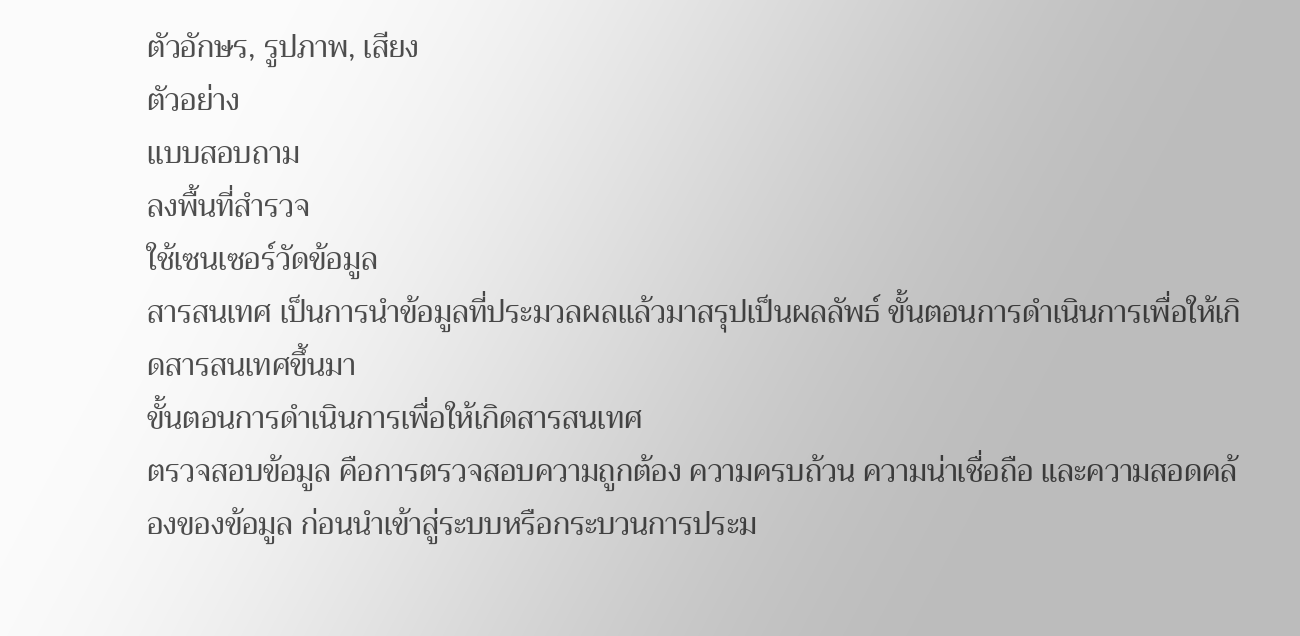ตัวอักษร, รูปภาพ, เสียง
ตัวอย่าง
เเบบสอบถาม
ลงพื้นที่สำรวจ
ใช้เซนเซอร์วัดข้อมูล
สารสนเทศ เป็นการนำข้อมูลที่ประมวลผลเเล้วมาสรุปเป็นผลลัพธ์ ขั้นตอนการดำเนินการเพื่อให้เกิดสารสนเทศขึ้นมา
ขั้นตอนการดำเนินการเพื่อให้เกิดสารสนเทศ
ตรวจสอบข้อมูล คือการตรวจสอบความถูกต้อง ความครบถ้วน ความน่าเชื่อถือ และความสอดคล้องของข้อมูล ก่อนนำเข้าสู่ระบบหรือกระบวนการประม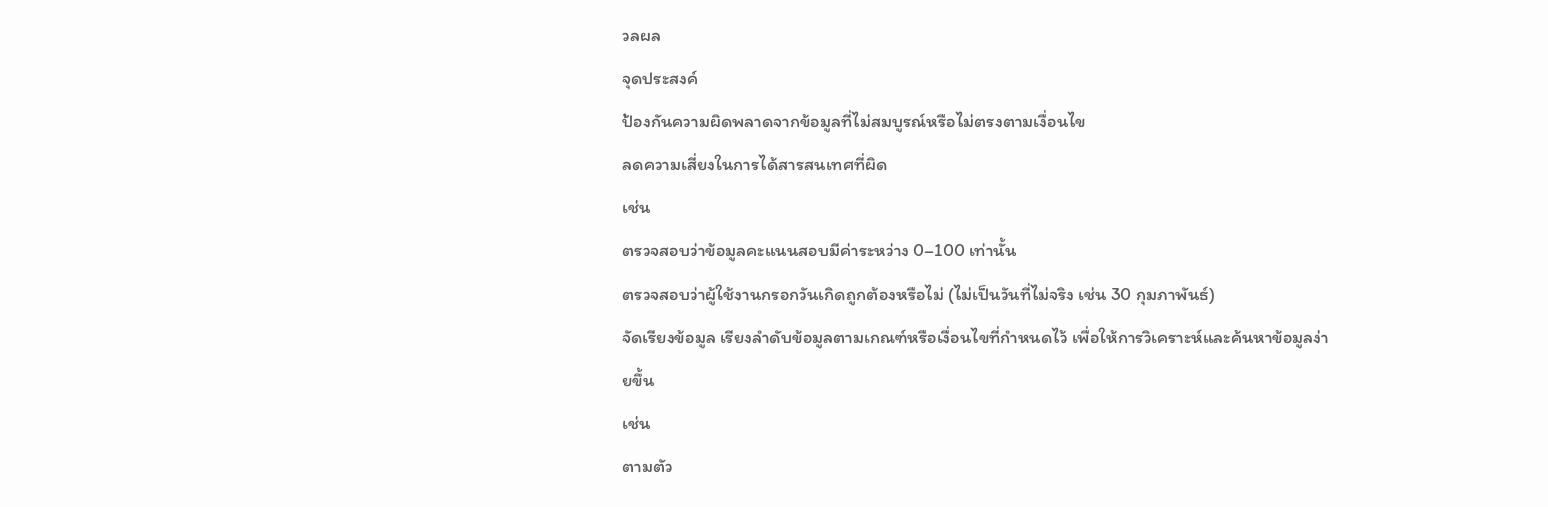วลผล
จุดประสงค์
ป้องกันความผิดพลาดจากข้อมูลที่ไม่สมบูรณ์หรือไม่ตรงตามเงื่อนไข
ลดความเสี่ยงในการได้สารสนเทศที่ผิด
เช่น
ตรวจสอบว่าข้อมูลคะแนนสอบมีค่าระหว่าง 0–100 เท่านั้น
ตรวจสอบว่าผู้ใช้งานกรอกวันเกิดถูกต้องหรือไม่ (ไม่เป็นวันที่ไม่จริง เช่น 30 กุมภาพันธ์)
จัดเรียงข้อมูล เรียงลำดับข้อมูลตามเกณฑ์หรือเงื่อนไขที่กำหนดไว้ เพื่อให้การวิเคราะห์และค้นหาข้อมูลง่ายขึ้น
เช่น
ตามตัว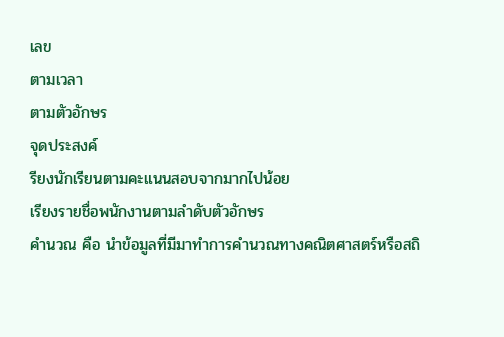เลข
ตามเวลา
ตามตัวอักษร
จุดประสงค์
รียงนักเรียนตามคะแนนสอบจากมากไปน้อย
เรียงรายชื่อพนักงานตามลำดับตัวอักษร
คำนวณ คือ นำข้อมูลที่มีมาทำการคำนวณทางคณิตศาสตร์หรือสถิ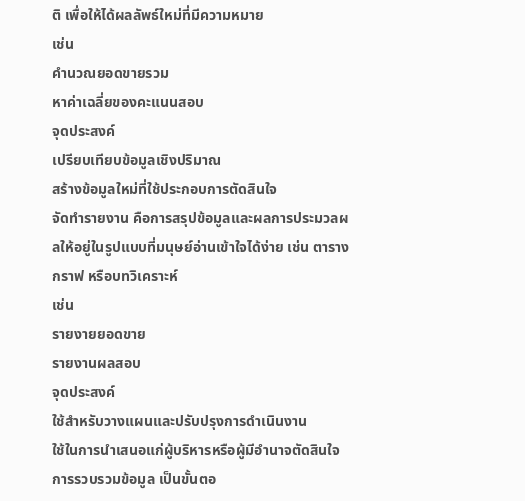ติ เพื่อให้ได้ผลลัพธ์ใหม่ที่มีความหมาย
เช่น
คำนวณยอดขายรวม
หาค่าเฉลี่ยของคะแนนสอบ
จุดประสงค์
เปรียบเทียบข้อมูลเชิงปริมาณ
สร้างข้อมูลใหม่ที่ใช้ประกอบการตัดสินใจ
จัดทำรายงาน คือการสรุปข้อมูลและผลการประมวลผลให้อยู่ในรูปแบบที่มนุษย์อ่านเข้าใจได้ง่าย เช่น ตาราง กราฟ หรือบทวิเคราะห์
เช่น
รายงายยอดขาย
รายงานผลสอบ
จุดประสงค์
ใช้สำหรับวางแผนและปรับปรุงการดำเนินงาน
ใช้ในการนำเสนอแก่ผู้บริหารหรือผู้มีอำนาจตัดสินใจ
การรวบรวมข้อมูล เป็นขั้นตอ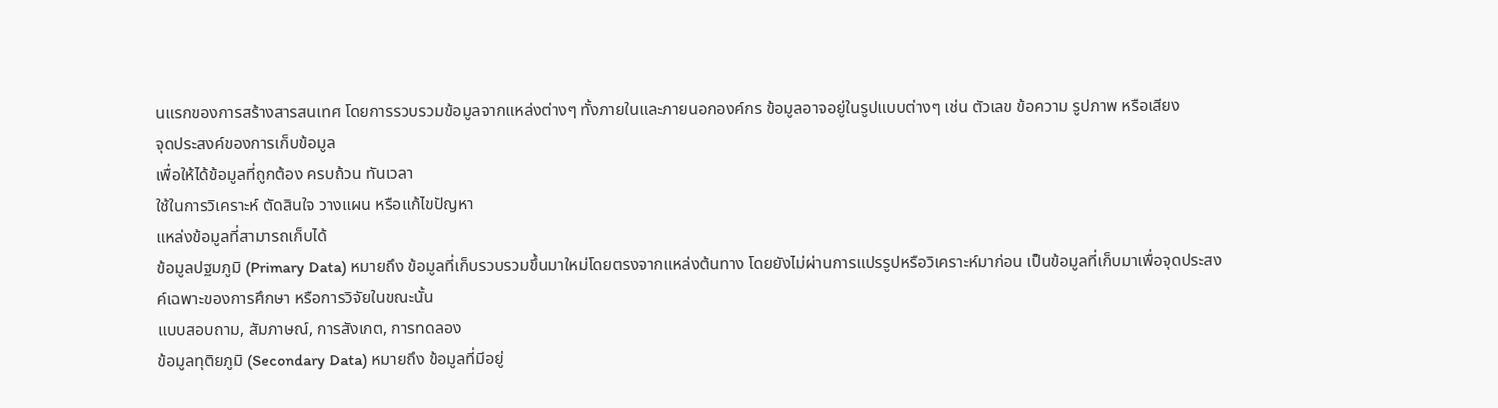นแรกของการสร้างสารสนเทศ โดยการรวบรวมข้อมูลจากแหล่งต่างๆ ทั้งภายในและภายนอกองค์กร ข้อมูลอาจอยู่ในรูปแบบต่างๆ เช่น ตัวเลข ข้อความ รูปภาพ หรือเสียง
จุดประสงค์ของการเก็บข้อมูล
เพื่อให้ได้ข้อมูลที่ถูกต้อง ครบถ้วน ทันเวลา
ใช้ในการวิเคราะห์ ตัดสินใจ วางแผน หรือแก้ไขปัญหา
แหล่งข้อมูลที่สามารถเก็บได้
ข้อมูลปฐมภูมิ (Primary Data) หมายถึง ข้อมูลที่เก็บรวบรวมขึ้นมาใหม่โดยตรงจากแหล่งต้นทาง โดยยังไม่ผ่านการแปรรูปหรือวิเคราะห์มาก่อน เป็นข้อมูลที่เก็บมาเพื่อจุดประสงค์เฉพาะของการศึกษา หรือการวิจัยในขณะนั้น
แบบสอบถาม, สัมภาษณ์, การสังเกต, การทดลอง
ข้อมูลทุติยภูมิ (Secondary Data) หมายถึง ข้อมูลที่มีอยู่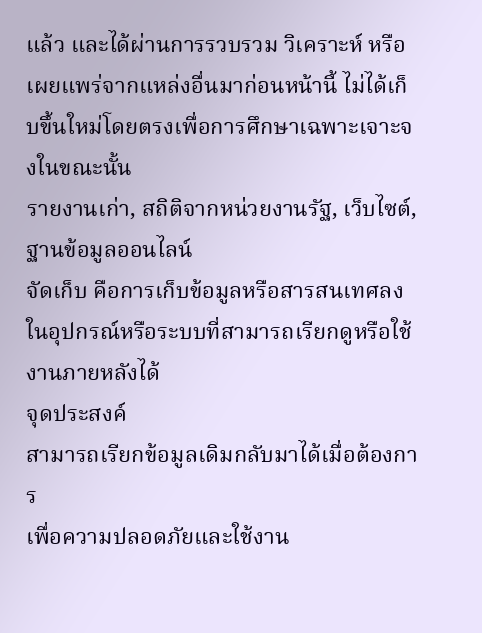แล้ว และได้ผ่านการรวบรวม วิเคราะห์ หรือเผยแพร่จากแหล่งอื่นมาก่อนหน้านี้ ไม่ได้เก็บขึ้นใหม่โดยตรงเพื่อการศึกษาเฉพาะเจาะจงในขณะนั้น
รายงานเก่า, สถิติจากหน่วยงานรัฐ, เว็บไซต์, ฐานข้อมูลออนไลน์
จัดเก็บ คือการเก็บข้อมูลหรือสารสนเทศลงในอุปกรณ์หรือระบบที่สามารถเรียกดูหรือใช้งานภายหลังได้
จุดประสงค์
สามารถเรียกข้อมูลเดิมกลับมาได้เมื่อต้องการ
เพื่อความปลอดภัยและใช้งาน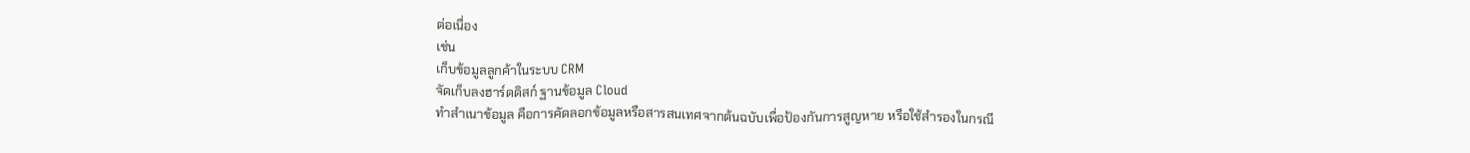ต่อเนื่อง
เช่น
เก็บข้อมูลลูกค้าในระบบ CRM
จัดเก็บลงฮาร์ดดิสก์ ฐานข้อมูล Cloud
ทำสำเนาข้อมูล คือการคัดลอกข้อมูลหรือสารสนเทศจากต้นฉบับเพื่อป้องกันการสูญหาย หรือใช้สำรองในกรณี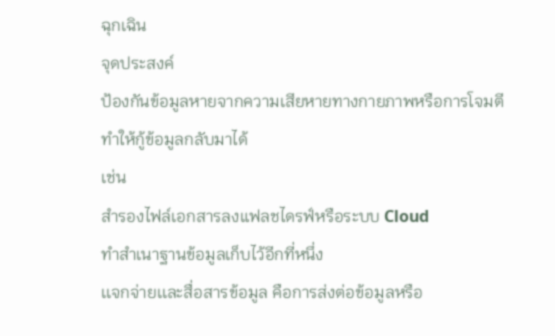ฉุกเฉิน
จุดประสงค์
ป้องกันข้อมูลหายจากความเสียหายทางกายภาพหรือการโจมตี
ทำให้กู้ข้อมูลกลับมาได้
เช่น
สำรองไฟล์เอกสารลงแฟลชไดรฟ์หรือระบบ Cloud
ทำสำเนาฐานข้อมูลเก็บไว้อีกที่หนึ่ง
เเจกจ่ายเเละสื่อสารข้อมูล คือการส่งต่อข้อมูลหรือ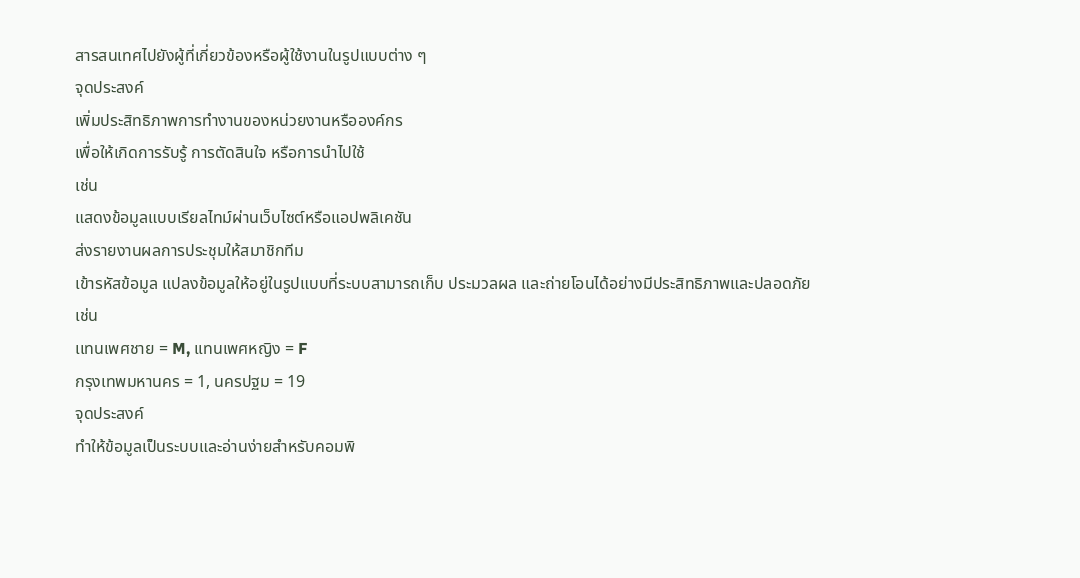สารสนเทศไปยังผู้ที่เกี่ยวข้องหรือผู้ใช้งานในรูปแบบต่าง ๆ
จุดประสงค์
เพิ่มประสิทธิภาพการทำงานของหน่วยงานหรือองค์กร
เพื่อให้เกิดการรับรู้ การตัดสินใจ หรือการนำไปใช้
เช่น
แสดงข้อมูลแบบเรียลไทม์ผ่านเว็บไซต์หรือแอปพลิเคชัน
ส่งรายงานผลการประชุมให้สมาชิกทีม
เข้ารหัสข้อมูล แปลงข้อมูลให้อยู่ในรูปแบบที่ระบบสามารถเก็บ ประมวลผล และถ่ายโอนได้อย่างมีประสิทธิภาพและปลอดภัย
เช่น
เเทนเพศชาย = M, เเทนเพศหญิง = F
กรุงเทพมหานคร = 1, นครปฐม = 19
จุดประสงค์
ทำให้ข้อมูลเป็นระบบและอ่านง่ายสำหรับคอมพิ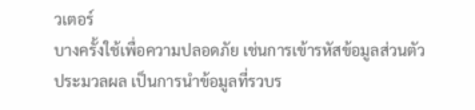วเตอร์
บางครั้งใช้เพื่อความปลอดภัย เช่นการเข้ารหัสข้อมูลส่วนตัว
ประมวลผล เป็นการนำข้อมูลที่รวบร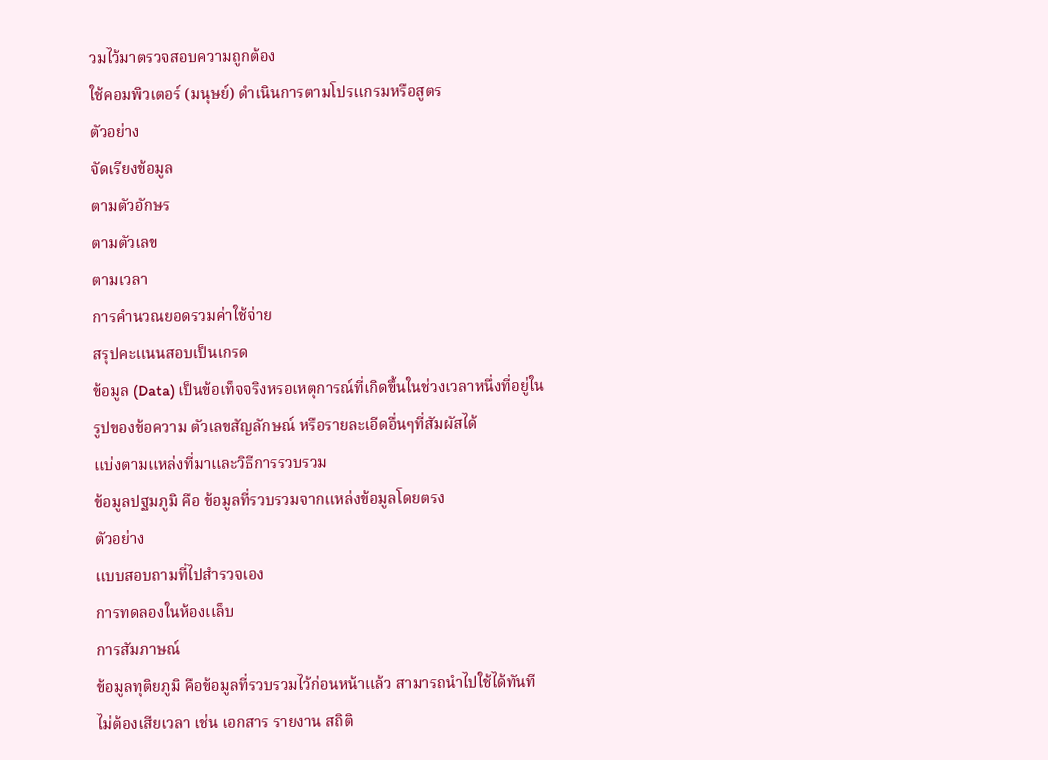วมไว้มาตรวจสอบความถูกต้อง
ใช้คอมพิวเตอร์ (มนุษย์) ดำเนินการตามโปรเเกรมหรือสูตร
ตัวอย่าง
จัดเรียงข้อมูล
ตามตัวอักษร
ตามตัวเลข
ตามเวลา
การคำนวณยอดรวมค่าใช้จ่าย
สรุปคะเเนนสอบเป็นเกรด
ข้อมูล (Data) เป็นข้อเท็จจริงหรอเหตุการณ์ที่เกิดขึ้นในช่วงเวลาหนึ่งที่อยู่ในรูปของข้อความ ตัวเลขสัญลักษณ์ หรือรายละเอีดอื่นๆที่สัมผัสได้
เเบ่งตามเเหล่งที่มาเเละวิธีการรวบรวม
ข้อมูลปฐมภูมิ คือ ข้อมูลที่รวบรวมจากเเหล่งข้อมูลโดยตรง
ตัวอย่าง
เเบบสอบถามที่ไปสำรวจเอง
การทดลองในห้องเเล็บ
การสัมภาษณ์
ข้อมูลทุติยภูมิ คือข้อมูลที่รวบรวมไว้ก่อนหน้าเเล้ว สามารถนำไปใช้ได้ทันที ไม่ต้องเสียเวลา เช่น เอกสาร รายงาน สถิติ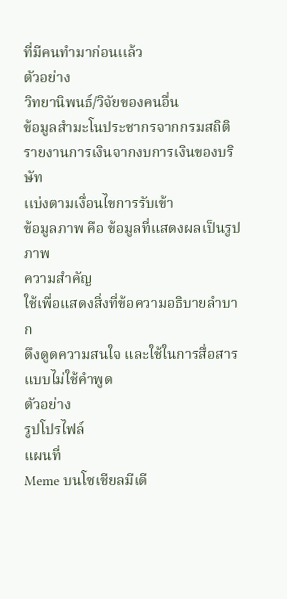ที่มีคนทำมาก่อนเเล้ว
ตัวอย่าง
วิทยานิพนธ์/วิจัยของคนอื่น
ข้อมูลสำมะโนประชากรจากกรมสถิติ
รายงานการเงินจากงบการเงินของบริษัท
เเบ่งตามเงื่อนไขการรับเข้า
ข้อมูลภาพ คือ ข้อมูลที่แสดงผลเป็นรูปภาพ
ความสำคัญ
ใช้เพื่อแสดงสิ่งที่ข้อความอธิบายลำบาก
ดึงดูดความสนใจ และใช้ในการสื่อสารแบบไม่ใช้คำพูด
ตัวอย่าง
รูปโปรไฟล์
แผนที่
Meme บนโซเชียลมีเดี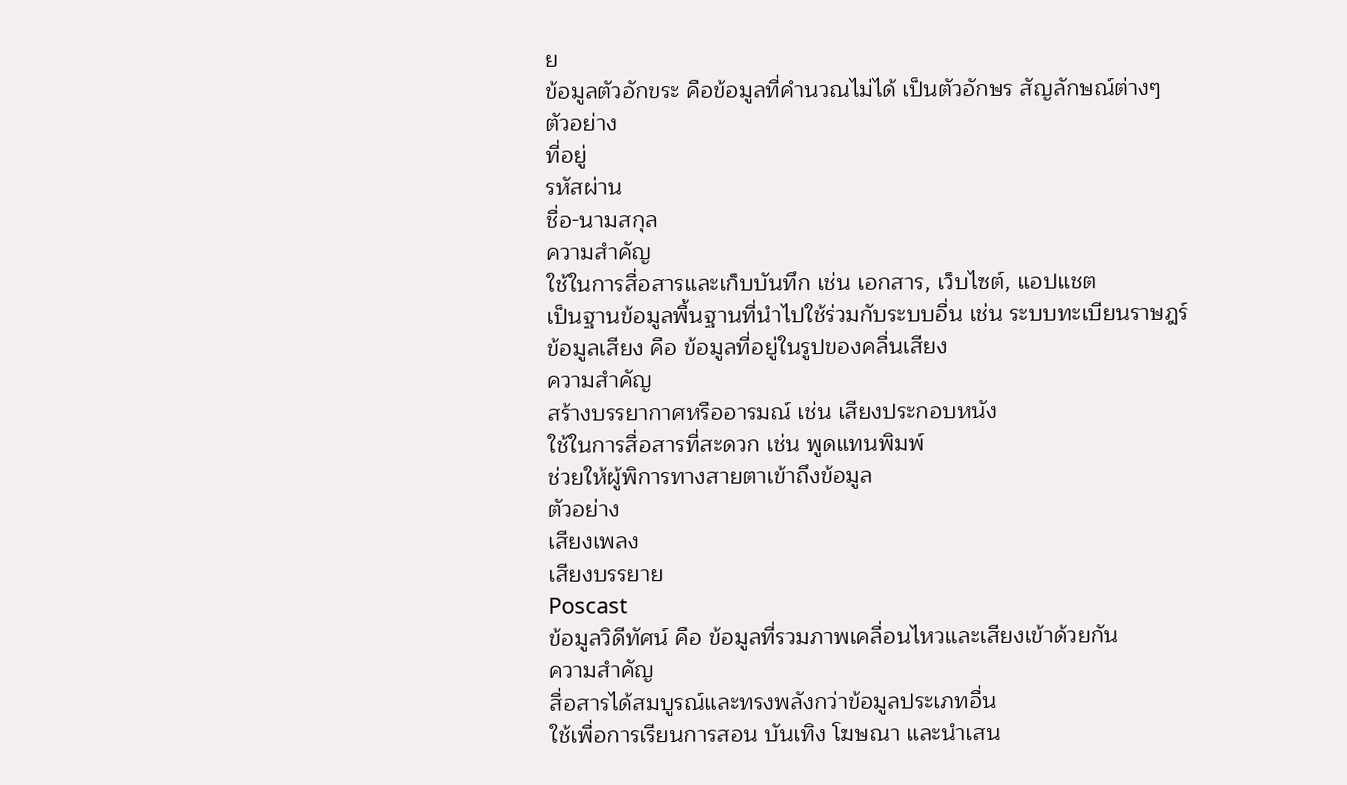ย
ข้อมูลตัวอักขระ คือข้อมูลที่คำนวณไม่ได้ เป็นตัวอักษร สัญลักษณ์ต่างๆ
ตัวอย่าง
ที่อยู่
รหัสผ่าน
ชื่อ-นามสกุล
ความสำคัญ
ใช้ในการสื่อสารและเก็บบันทึก เช่น เอกสาร, เว็บไซต์, แอปแชต
เป็นฐานข้อมูลพื้นฐานที่นำไปใช้ร่วมกับระบบอื่น เช่น ระบบทะเบียนราษฎร์
ข้อมูลเสียง คือ ข้อมูลที่อยู่ในรูปของคลื่นเสียง
ความสำคัญ
สร้างบรรยากาศหรืออารมณ์ เช่น เสียงประกอบหนัง
ใช้ในการสื่อสารที่สะดวก เช่น พูดแทนพิมพ์
ช่วยให้ผู้พิการทางสายตาเข้าถึงข้อมูล
ตัวอย่าง
เสียงเพลง
เสียงบรรยาย
Poscast
ข้อมูลวิดีทัศน์ คือ ข้อมูลที่รวมภาพเคลื่อนไหวและเสียงเข้าด้วยกัน
ความสำคัญ
สื่อสารได้สมบูรณ์และทรงพลังกว่าข้อมูลประเภทอื่น
ใช้เพื่อการเรียนการสอน บันเทิง โฆษณา และนำเสน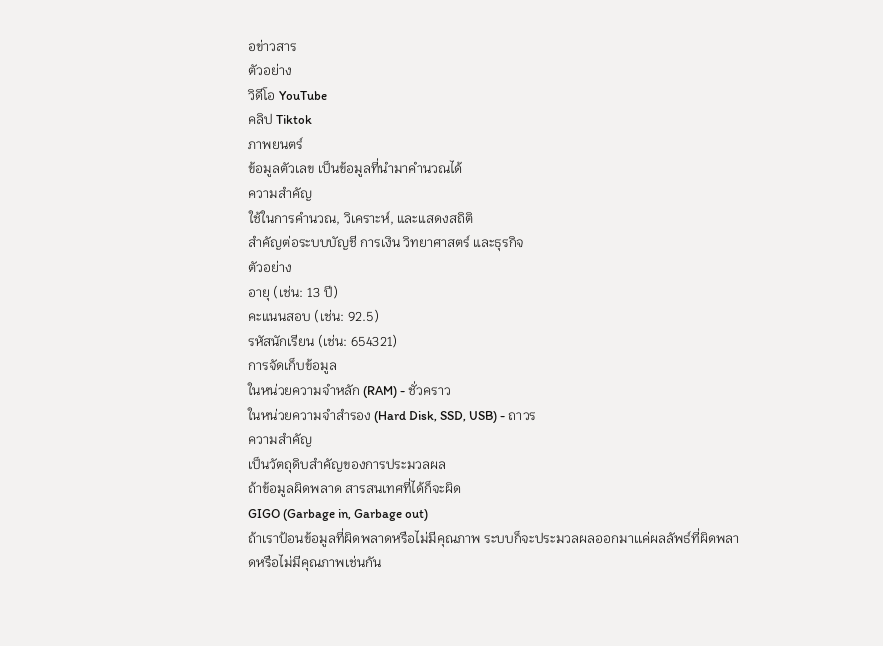อข่าวสาร
ตัวอย่าง
วิดีโอ YouTube
คลิป Tiktok
ภาพยนตร์
ข้อมูลตัวเลข เป็นข้อมูลที่นำมาคำนวณได้
ความสำคัญ
ใช้ในการคำนวณ, วิเคราะห์, และแสดงสถิติ
สำคัญต่อระบบบัญชี การเงิน วิทยาศาสตร์ และธุรกิจ
ตัวอย่าง
อายุ (เช่น: 13 ปี)
คะแนนสอบ (เช่น: 92.5)
รหัสนักเรียน (เช่น: 654321)
การจัดเก็บข้อมูล
ในหน่วยความจำหลัก (RAM) - ชั่วคราว
ในหน่วยความจำสำรอง (Hard Disk, SSD, USB) - ถาวร
ความสำคัญ
เป็นวัตถุดิบสำคัญของการประมวลผล
ถ้าข้อมูลผิดพลาด สารสนเทศที่ได้ก็จะผิด
GIGO (Garbage in, Garbage out)
ถ้าเราป้อนข้อมูลที่ผิดพลาดหรือไม่มีคุณภาพ ระบบก็จะประมวลผลออกมาเเค่ผลลัพธ์ที่ผิดพลาดหรือไม่มีคุณภาพเช่นกัน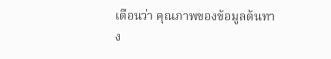เตือนว่า คุณภาพของข้อมูลต้นทาง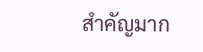สำคัญมาก